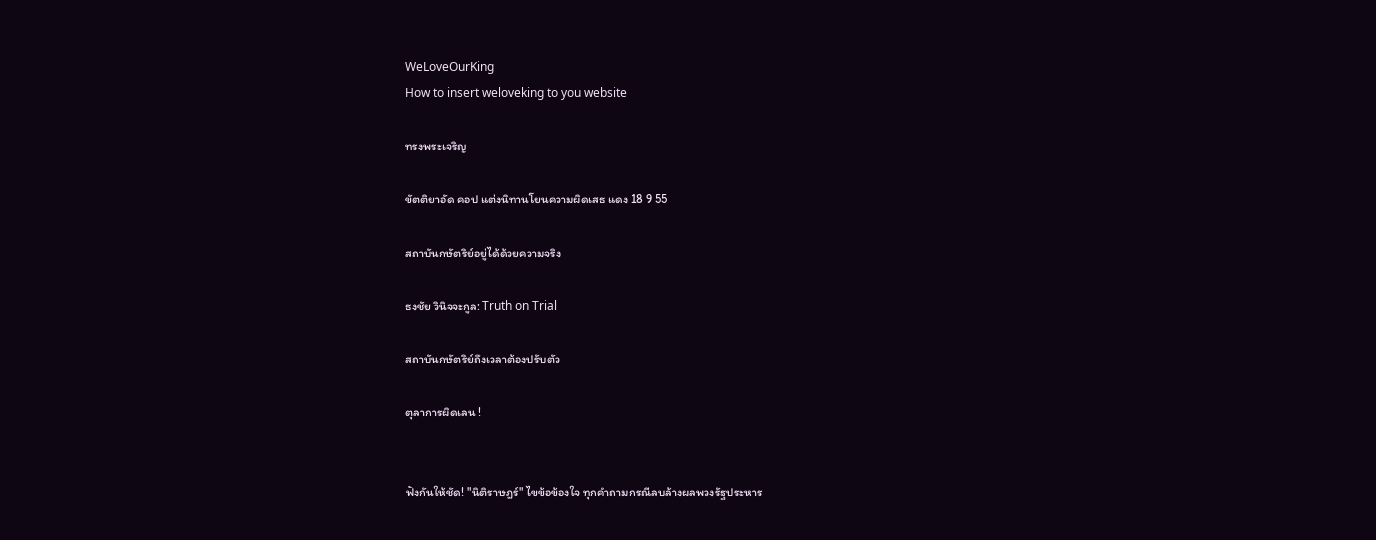WeLoveOurKing
How to insert weloveking to you website

ทรงพระเจริญ

ขัตติยาอัด คอป แต่งนิทานโยนความผิดเสธ แดง 18 9 55

สถาบันกษัตริย์อยู่ได้ด้วยความจริง

ธงชัย วินิจจะกูล: Truth on Trial

สถาบันกษัตริย์ถึงเวลาต้องปรับตัว

ตุลาการผิดเลน !


ฟังกันให้ชัด! "นิติราษฎร์" ไขข้อข้องใจ ทุกคำถามกรณีลบล้างผลพวงรัฐประหาร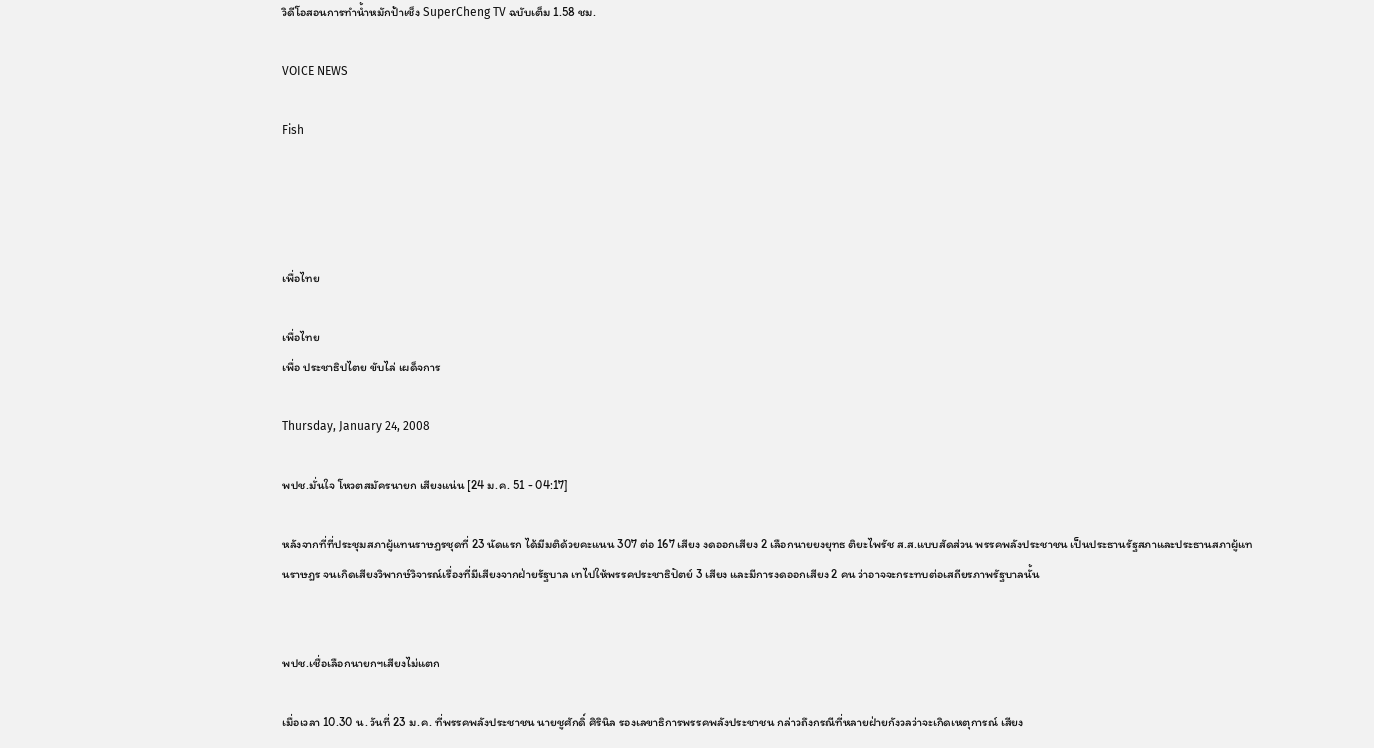วิดีโอสอนการทำน้ำหมักป้าเช็ง SuperCheng TV ฉบับเต็ม 1.58 ชม.

VOICE NEWS

Fish




เพื่อไทย

เพื่อไทย
เพื่อ ประชาธิปไตย ขับไล่ เผด็จการ

Thursday, January 24, 2008

พปช.มั่นใจ โหวตสมัครนายก เสียงแน่น [24 ม.ค. 51 - 04:17]

หลังจากที่ที่ประชุมสภาผู้แทนราษฎรชุดที่ 23 นัดแรก ได้มีมติด้วยคะแนน 307 ต่อ 167 เสียง งดออกเสียง 2 เลือกนายยงยุทธ ติยะไพรัช ส.ส.แบบสัดส่วน พรรคพลังประชาชน เป็นประธานรัฐสภาและประธานสภาผู้แทนราษฎร จนเกิดเสียงวิพากษ์วิจารณ์เรื่องที่มีเสียงจากฝ่ายรัฐบาล เทไปให้พรรคประชาธิปัตย์ 3 เสียง และมีการงดออกเสียง 2 คน ว่าอาจจะกระทบต่อเสถียรภาพรัฐบาลนั้น


พปช.เชื่อเลือกนายกฯเสียงไม่แตก

เมื่อเวลา 10.30 น. วันที่ 23 ม.ค. ที่พรรคพลังประชาชน นายชูศักดิ์ ศิรินิล รองเลขาธิการพรรคพลังประชาชน กล่าวถึงกรณีที่หลายฝ่ายกังวลว่าจะเกิดเหตุการณ์ เสียง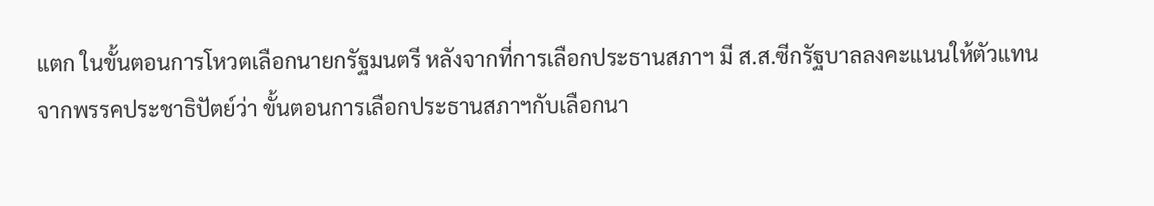แตก ในขั้นตอนการโหวตเลือกนายกรัฐมนตรี หลังจากที่การเลือกประธานสภาฯ มี ส.ส.ซีกรัฐบาลลงคะแนนให้ตัวแทนจากพรรคประชาธิปัตย์ว่า ขั้นตอนการเลือกประธานสภาฯกับเลือกนา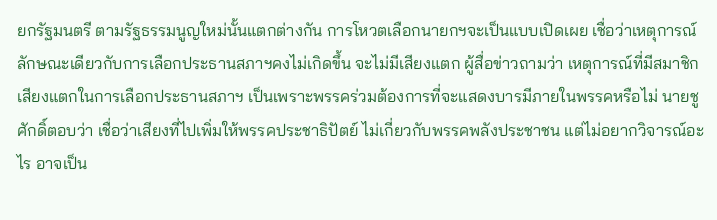ยกรัฐมนตรี ตามรัฐธรรมนูญใหม่นั้นแตกต่างกัน การโหวตเลือกนายกฯจะเป็นแบบเปิดเผย เชื่อว่าเหตุการณ์ลักษณะเดียวกับการเลือกประธานสภาฯคงไม่เกิดขึ้น จะไม่มีเสียงแตก ผู้สื่อข่าวถามว่า เหตุการณ์ที่มีสมาชิกเสียงแตกในการเลือกประธานสภาฯ เป็นเพราะพรรคร่วมต้องการที่จะแสดงบารมีภายในพรรคหรือไม่ นายชูศักดิ์ตอบว่า เชื่อว่าเสียงที่ไปเพิ่มให้พรรคประชาธิปัตย์ ไม่เกี่ยวกับพรรคพลังประชาชน แต่ไม่อยากวิจารณ์อะไร อาจเป็น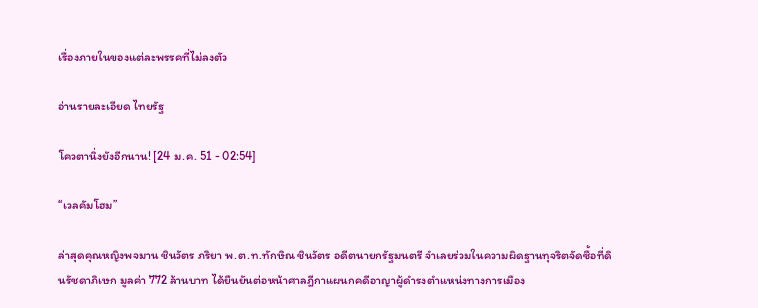เรื่องภายในของแต่ละพรรคที่ไม่ลงตัว

อ่านรายละเอียด ไทยรัฐ

โควตานิ่งยังอีกนาน! [24 ม.ค. 51 - 02:54]

“เวลคัมโฮม”

ล่าสุดคุณหญิงพจมาน ชินวัตร ภริยา พ.ต.ท.ทักษิณ ชินวัตร อดีตนายกรัฐมนตรี จำเลยร่วมในความผิดฐานทุจริตจัดซื้อที่ดินรัชดาภิเษก มูลค่า 772 ล้านบาท ได้ยืนยันต่อหน้าศาลฎีกาแผนกคดีอาญาผู้ดำรงตำแหน่งทางการเมือง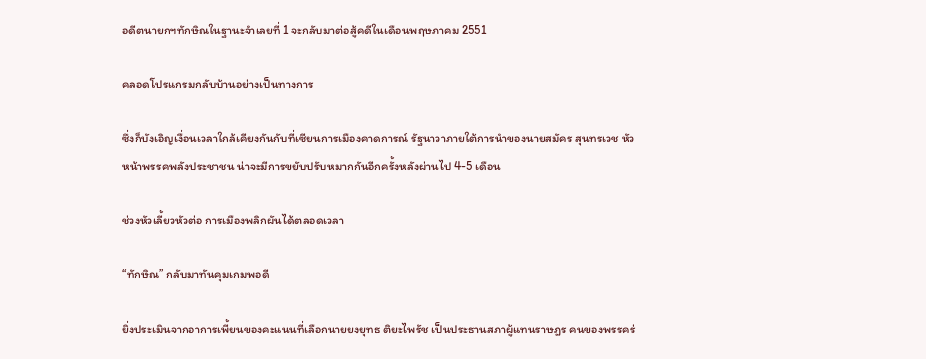อดีตนายกฯทักษิณในฐานะจำเลยที่ 1 จะกลับมาต่อสู้คดีในเดือนพฤษภาคม 2551

คลอดโปรแกรมกลับบ้านอย่างเป็นทางการ

ซึ่งก็บังเอิญเงื่อนเวลาใกล้เคียงกันกับที่เซียนการเมืองคาดการณ์ รัฐนาวาภายใต้การนำของนายสมัคร สุนทรเวช หัวหน้าพรรคพลังประชาชน น่าจะมีการขยับปรับหมากกันอีกครั้งหลังผ่านไป 4-5 เดือน

ช่วงหัวเลี้ยวหัวต่อ การเมืองพลิกผันได้ตลอดเวลา

“ทักษิณ” กลับมาทันคุมเกมพอดี

ยิ่งประเมินจากอาการเพี้ยนของคะแนนที่เลือกนายยงยุทธ ติยะไพรัช เป็นประธานสภาผู้แทนราษฎร คนของพรรคร่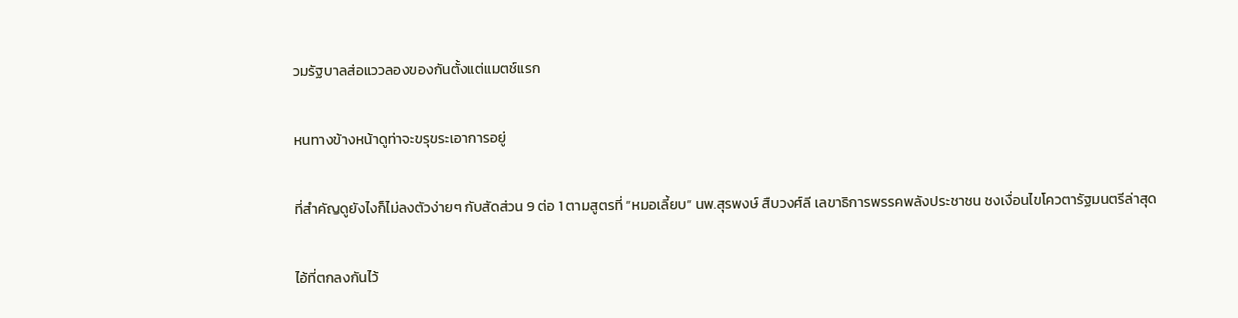วมรัฐบาลส่อแววลองของกันตั้งแต่แมตช์แรก

หนทางข้างหน้าดูท่าจะขรุขระเอาการอยู่

ที่สำคัญดูยังไงก็ไม่ลงตัวง่ายๆ กับสัดส่วน 9 ต่อ 1 ตามสูตรที่ “หมอเลี้ยบ” นพ.สุรพงษ์ สืบวงศ์ลี เลขาธิการพรรคพลังประชาชน ชงเงื่อนไขโควตารัฐมนตรีล่าสุด

ไอ้ที่ตกลงกันไว้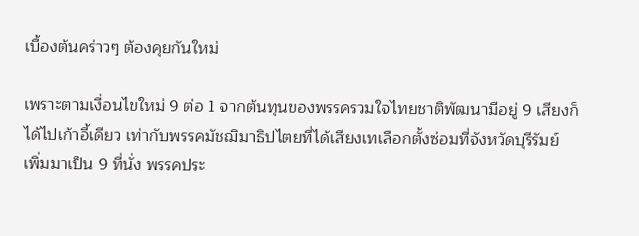เบื้องต้นคร่าวๆ ต้องคุยกันใหม่

เพราะตามเงื่อนไขใหม่ 9 ต่อ 1 จากต้นทุนของพรรครวมใจไทยชาติพัฒนามีอยู่ 9 เสียงก็ได้ไปเก้าอี้เดียว เท่ากับพรรคมัชฌิมาธิปไตยที่ได้เสียงเทเลือกตั้งซ่อมที่จังหวัดบุรีรัมย์ เพิ่มมาเป็น 9 ที่นั่ง พรรคประ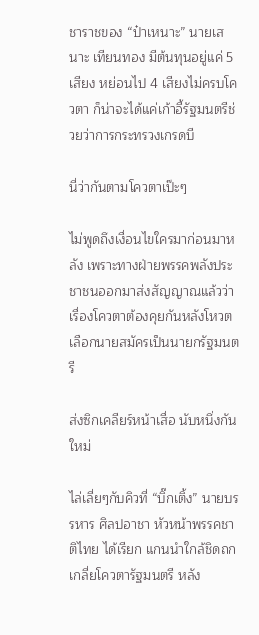ชาราชของ “ป๋าเหนาะ” นายเสนาะ เทียนทอง มีต้นทุนอยู่แค่ 5 เสียง หย่อนไป 4 เสียงไม่ครบโควตา ก็น่าจะได้แค่เก้าอี้รัฐมนตรีช่วยว่าการกระทรวงเกรดบี

นี่ว่ากันตามโควตาเป๊ะๆ

ไม่พูดถึงเงื่อนไขใครมาก่อนมาหลัง เพราะทางฝ่ายพรรคพลังประชาชนออกมาส่งสัญญาณแล้วว่า เรื่องโควตาต้องคุยกันหลังโหวตเลือกนายสมัครเป็นนายกรัฐมนตรี

ส่งซิกเคลียร์หน้าเสื่อ นับหนึ่งกันใหม่

ไล่เลี่ยๆกับคิวที่ “บิ๊กเติ้ง” นายบรรหาร ศิลปอาชา หัวหน้าพรรคชาติไทย ได้เรียก แกนนำใกล้ชิดถกเกลี่ยโควตารัฐมนตรี หลัง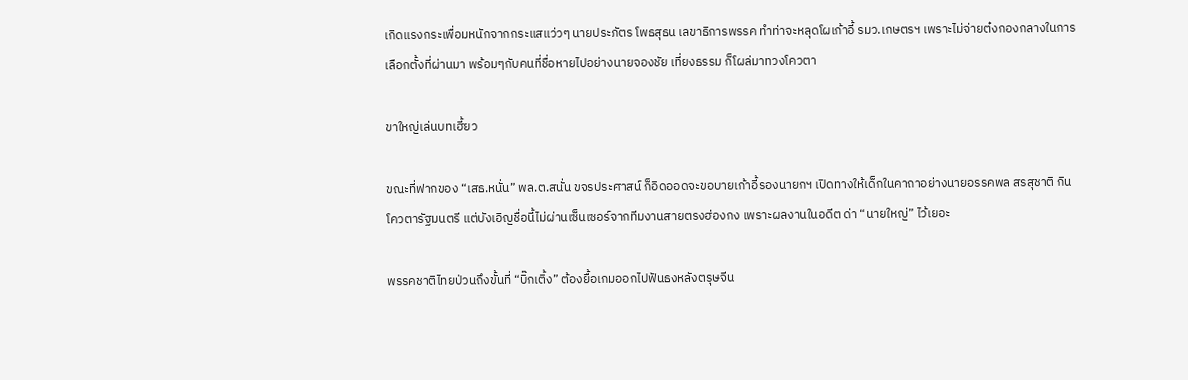เกิดแรงกระเพื่อมหนักจากกระแสแว่วๆ นายประภัตร โพธสุธน เลขาธิการพรรค ทำท่าจะหลุดโผเก้าอี้ รมว.เกษตรฯ เพราะไม่จ่ายต๋งกองกลางในการเลือกตั้งที่ผ่านมา พร้อมๆกับคนที่ชื่อหายไปอย่างนายจองชัย เที่ยงธรรม ก็โผล่มาทวงโควตา

ขาใหญ่เล่นบทเฮี้ยว

ขณะที่ฟากของ “เสธ.หนั่น” พล.ต.สนั่น ขจรประศาสน์ ก็อิดออดจะขอบายเก้าอี้รองนายกฯ เปิดทางให้เด็กในคาถาอย่างนายอรรคพล สรสุชาติ กินโควตารัฐมนตรี แต่บังเอิญชื่อนี้ไม่ผ่านเซ็นเซอร์จากทีมงานสายตรงฮ่องกง เพราะผลงานในอดีต ด่า “นายใหญ่” ไว้เยอะ

พรรคชาติไทยป่วนถึงขั้นที่ “บิ๊กเติ้ง” ต้องยื้อเกมออกไปฟันธงหลังตรุษจีน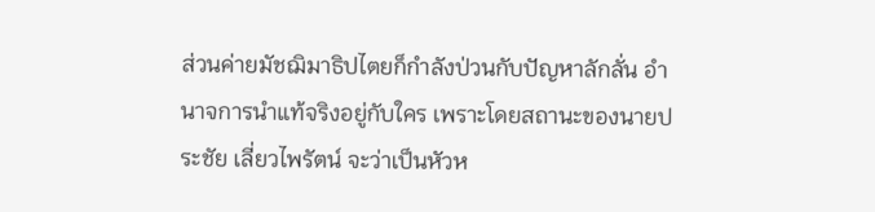ส่วนค่ายมัชฌิมาธิปไตยก็กำลังป่วนกับปัญหาลักลั่น อำนาจการนำแท้จริงอยู่กับใคร เพราะโดยสถานะของนายประชัย เลี่ยวไพรัตน์ จะว่าเป็นหัวห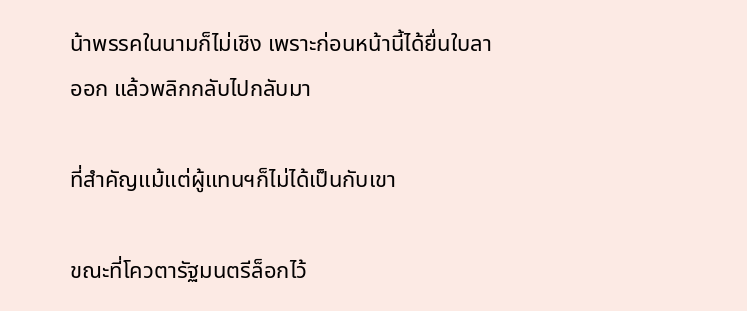น้าพรรคในนามก็ไม่เชิง เพราะก่อนหน้านี้ได้ยื่นใบลาออก แล้วพลิกกลับไปกลับมา

ที่สำคัญแม้แต่ผู้แทนฯก็ไม่ได้เป็นกับเขา

ขณะที่โควตารัฐมนตรีล็อกไว้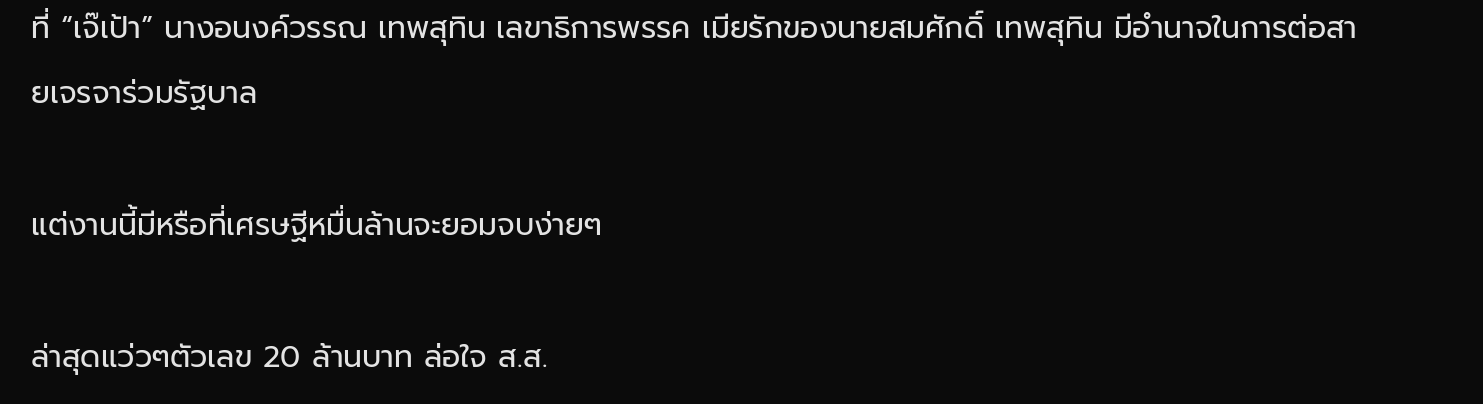ที่ “เจ๊เป้า” นางอนงค์วรรณ เทพสุทิน เลขาธิการพรรค เมียรักของนายสมศักดิ์ เทพสุทิน มีอำนาจในการต่อสายเจรจาร่วมรัฐบาล

แต่งานนี้มีหรือที่เศรษฐีหมื่นล้านจะยอมจบง่ายๆ

ล่าสุดแว่วๆตัวเลข 20 ล้านบาท ล่อใจ ส.ส.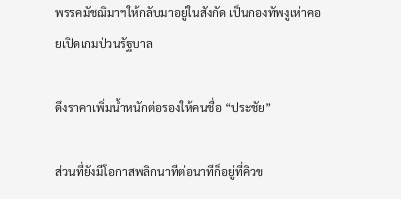พรรคมัชฌิมาฯให้กลับมาอยู่ในสังกัด เป็นกองทัพงูเห่าคอยเปิดเกมป่วนรัฐบาล

ดึงราคาเพิ่มน้ำหนักต่อรองให้คนชื่อ “ประชัย”

ส่วนที่ยังมีโอกาสพลิกนาทีต่อนาทีก็อยู่ที่คิวข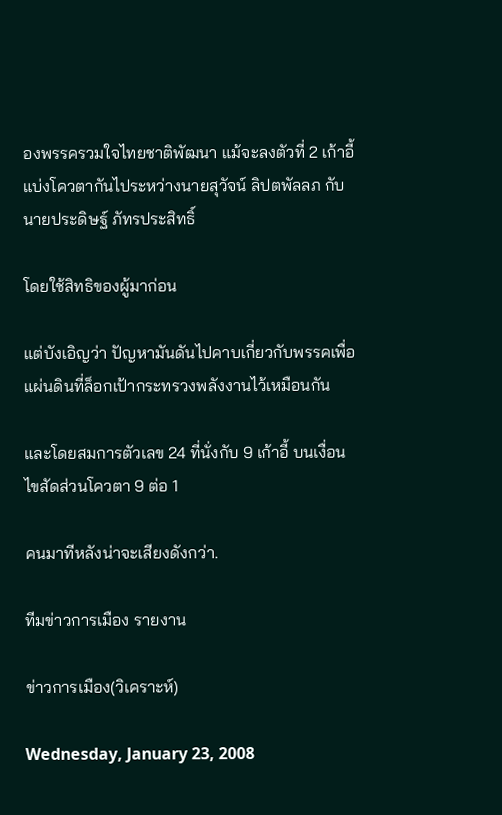องพรรครวมใจไทยชาติพัฒนา แม้จะลงตัวที่ 2 เก้าอี้ แบ่งโควตากันไประหว่างนายสุวัจน์ ลิปตพัลลภ กับนายประดิษฐ์ ภัทรประสิทธิ์

โดยใช้สิทธิของผู้มาก่อน

แต่บังเอิญว่า ปัญหามันดันไปคาบเกี่ยวกับพรรคเพื่อแผ่นดินที่ล็อกเป้ากระทรวงพลังงานไว้เหมือนกัน

และโดยสมการตัวเลข 24 ที่นั่งกับ 9 เก้าอี้ บนเงื่อนไขสัดส่วนโควตา 9 ต่อ 1

คนมาทีหลังน่าจะเสียงดังกว่า.

ทีมข่าวการเมือง รายงาน

ข่าวการเมือง(วิเคราะห์)

Wednesday, January 23, 2008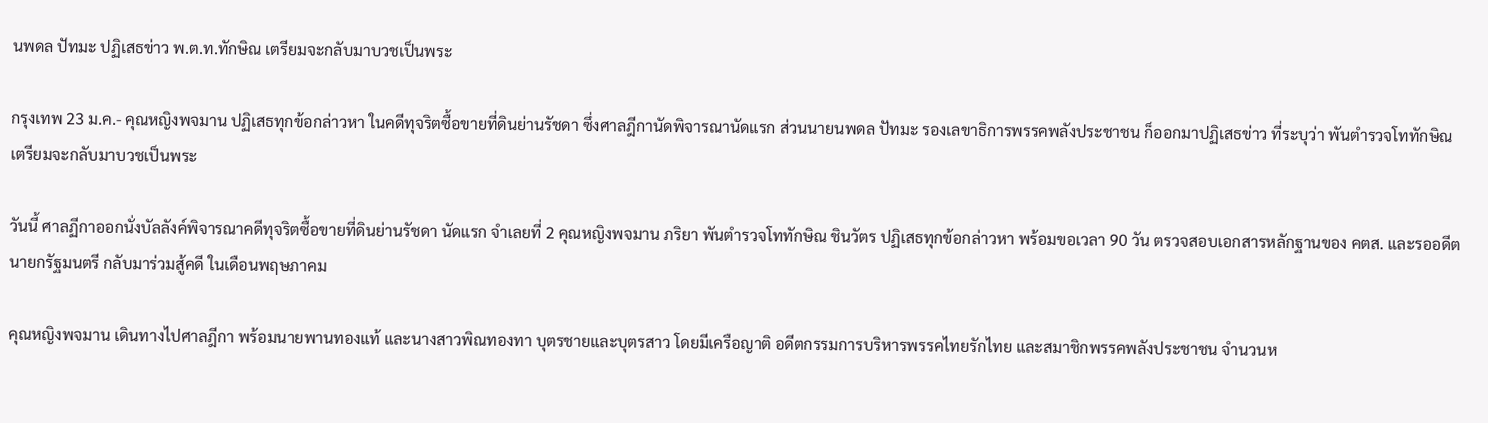นพดล ปัทมะ ปฏิเสธข่าว พ.ต.ท.ทักษิณ เตรียมจะกลับมาบวชเป็นพระ

กรุงเทพ 23 ม.ค.- คุณหญิงพจมาน ปฏิเสธทุกข้อกล่าวหา ในคดีทุจริตซื้อขายที่ดินย่านรัชดา ซึ่งศาลฎีกานัดพิจารณานัดแรก ส่วนนายนพดล ปัทมะ รองเลขาธิการพรรคพลังประชาชน ก็ออกมาปฏิเสธข่าว ที่ระบุว่า พันตำรวจโททักษิณ เตรียมจะกลับมาบวชเป็นพระ

วันนี้ ศาลฏีกาออกนั่งบัลลังค์พิจารณาคดีทุจริตซื้อขายที่ดินย่านรัชดา นัดแรก จำเลยที่ 2 คุณหญิงพจมาน ภริยา พันตำรวจโททักษิณ ชินวัตร ปฏิเสธทุกข้อกล่าวหา พร้อมขอเวลา 90 วัน ตรวจสอบเอกสารหลักฐานของ คตส. และรออดีตนายกรัฐมนตรี กลับมาร่วมสู้คดี ในเดือนพฤษภาคม

คุณหญิงพจมาน เดินทางไปศาลฎีกา พร้อมนายพานทองแท้ และนางสาวพิณทองทา บุตรชายและบุตรสาว โดยมีเครือญาติ อดีตกรรมการบริหารพรรคไทยรักไทย และสมาชิกพรรคพลังประชาชน จำนวนห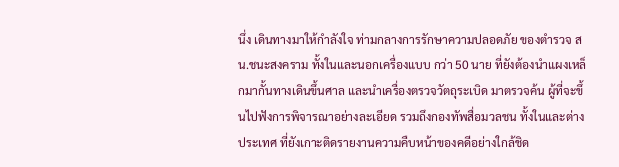นึ่ง เดินทางมาให้กำลังใจ ท่ามกลางการรักษาความปลอดภัย ของตำรวจ สน.ชนะสงคราม ทั้งในและนอกเครื่องแบบ กว่า 50 นาย ที่ยังต้องนำแผงเหล็กมากั้นทางเดินขึ้นศาล และนำเครื่องตรวจวัตถุระเบิด มาตรวจค้น ผู้ที่จะขึ้นไปฟังการพิจารณาอย่างละเอียด รวมถึงกองทัพสื่อมวลชน ทั้งในและต่างประเทศ ที่ยังเกาะติดรายงานความคืบหน้าของคดีอย่างใกล้ชิด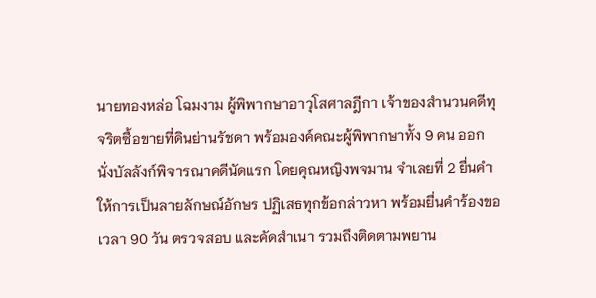นายทองหล่อ โฉมงาม ผู้พิพากษาอาวุโสศาลฎีกา เจ้าของสำนวนคดีทุจริตซื้อขายที่ดินย่านรัชดา พร้อมองค์คณะผู้พิพากษาทั้ง 9 คน ออกนั่งบัลลังก์พิจารณาคดีนัดแรก โดยคุณหญิงพจมาน จำเลยที่ 2 ยื่นคำให้การเป็นลายลักษณ์อักษร ปฏิเสธทุกข้อกล่าวหา พร้อมยื่นคำร้องขอเวลา 90 วัน ตรวจสอบ และคัดสำเนา รวมถึงติดตามพยาน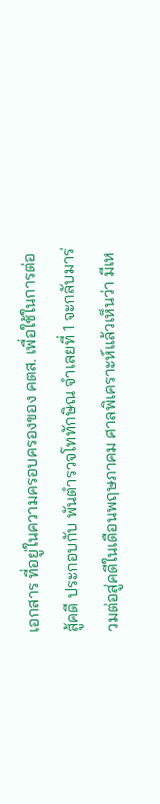เอกสาร ที่อยู่ในความครอบครองของ คตส. เพื่อใช้ในการต่อสู้คดี ประกอบกับ พันตำรวจโททักษิณ จำเลยที่ 1 จะกลับมาร่วมต่อสู่คดีในเดือนพฤษภาคม ศาลพิเคราะห์แล้วเห็นว่า มีเห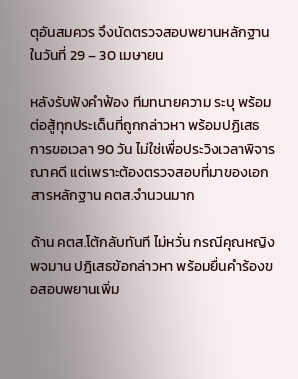ตุอันสมควร จึงนัดตรวจสอบพยานหลักฐานในวันที่ 29 – 30 เมษายน

หลังรับฟังคำฟ้อง ทีมทนายความ ระบุ พร้อมต่อสู้ทุกประเด็นที่ถูกกล่าวหา พร้อมปฏิเสธ การขอเวลา 90 วัน ไม่ใช่เพื่อประวิงเวลาพิจารณาคดี แต่เพราะต้องตรวจสอบที่มาของเอกสารหลักฐาน คตส.จำนวนมาก

ด้าน คตส.โต้กลับทันที ไม่หวั่น กรณีคุณหญิงพจมาน ปฎิเสธข้อกล่าวหา พร้อมยื่นคำร้องขอสอบพยานเพิ่ม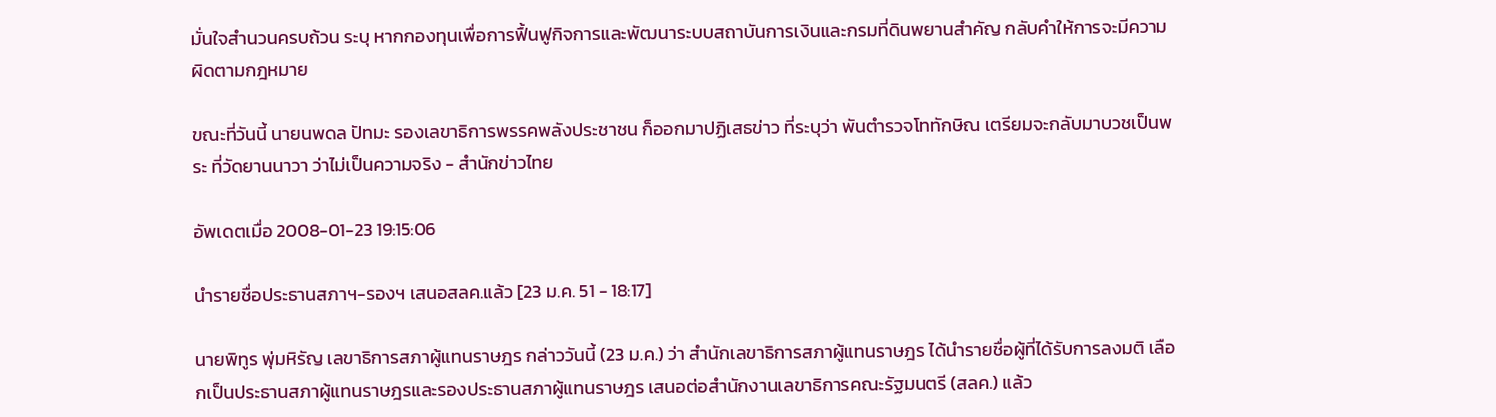มั่นใจสำนวนครบถ้วน ระบุ หากกองทุนเพื่อการฟื้นฟูกิจการและพัฒนาระบบสถาบันการเงินและกรมที่ดินพยานสำคัญ กลับคำให้การจะมีความผิดตามกฎหมาย

ขณะที่วันนี้ นายนพดล ปัทมะ รองเลขาธิการพรรคพลังประชาชน ก็ออกมาปฏิเสธข่าว ที่ระบุว่า พันตำรวจโททักษิณ เตรียมจะกลับมาบวชเป็นพระ ที่วัดยานนาวา ว่าไม่เป็นความจริง - สำนักข่าวไทย

อัพเดตเมื่อ 2008-01-23 19:15:06

นำรายชื่อประธานสภาฯ-รองฯ เสนอสลค.แล้ว [23 ม.ค. 51 - 18:17]

นายพิทูร พุ่มหิรัญ เลขาธิการสภาผู้แทนราษฎร กล่าววันนี้ (23 ม.ค.) ว่า สำนักเลขาธิการสภาผู้แทนราษฎร ได้นำรายชื่อผู้ที่ได้รับการลงมติ เลือกเป็นประธานสภาผู้แทนราษฎรและรองประธานสภาผู้แทนราษฎร เสนอต่อสำนักงานเลขาธิการคณะรัฐมนตรี (สลค.) แล้ว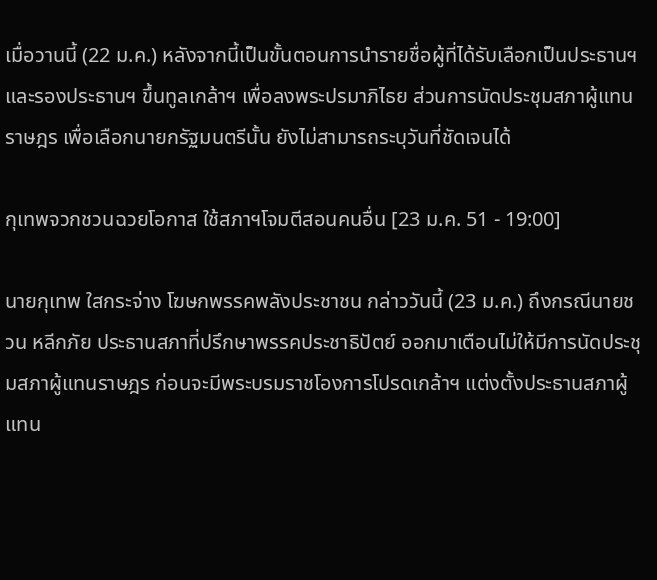เมื่อวานนี้ (22 ม.ค.) หลังจากนี้เป็นขั้นตอนการนำรายชื่อผู้ที่ได้รับเลือกเป็นประธานฯ และรองประธานฯ ขึ้นทูลเกล้าฯ เพื่อลงพระปรมาภิไธย ส่วนการนัดประชุมสภาผู้แทนราษฎร เพื่อเลือกนายกรัฐมนตรีนั้น ยังไม่สามารถระบุวันที่ชัดเจนได้

กุเทพจวกชวนฉวยโอกาส ใช้สภาฯโจมตีสอนคนอื่น [23 ม.ค. 51 - 19:00]

นายกุเทพ ใสกระจ่าง โฆษกพรรคพลังประชาชน กล่าววันนี้ (23 ม.ค.) ถึงกรณีนายชวน หลีกภัย ประธานสภาที่ปรึกษาพรรคประชาธิปัตย์ ออกมาเตือนไม่ให้มีการนัดประชุมสภาผู้แทนราษฎร ก่อนจะมีพระบรมราชโองการโปรดเกล้าฯ แต่งตั้งประธานสภาผู้แทน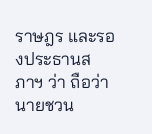ราษฎร และรองประธานสภาฯ ว่า ถือว่านายชวน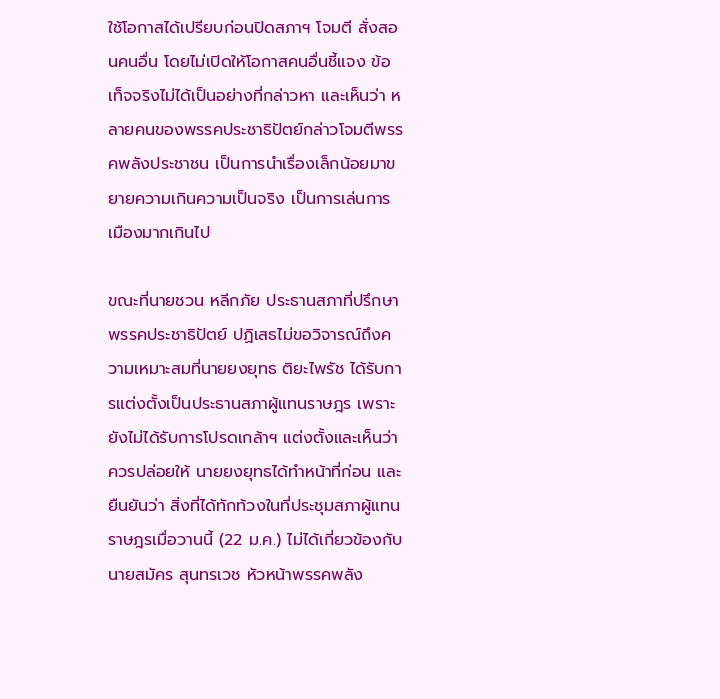ใช้โอกาสได้เปรียบก่อนปิดสภาฯ โจมตี สั่งสอนคนอื่น โดยไม่เปิดให้โอกาสคนอื่นชี้แจง ข้อเท็จจริงไม่ได้เป็นอย่างที่กล่าวหา และเห็นว่า หลายคนของพรรคประชาธิปัตย์กล่าวโจมตีพรรคพลังประชาชน เป็นการนำเรื่องเล็กน้อยมาขยายความเกินความเป็นจริง เป็นการเล่นการเมืองมากเกินไป

ขณะที่นายชวน หลีกภัย ประธานสภาที่ปรึกษาพรรคประชาธิปัตย์ ปฏิเสธไม่ขอวิจารณ์ถึงความเหมาะสมที่นายยงยุทธ ติยะไพรัช ได้รับการแต่งตั้งเป็นประธานสภาผู้แทนราษฎร เพราะยังไม่ได้รับการโปรดเกล้าฯ แต่งตั้งและเห็นว่า ควรปล่อยให้ นายยงยุทธได้ทำหน้าที่ก่อน และยืนยันว่า สิ่งที่ได้ทักท้วงในที่ประชุมสภาผู้แทนราษฎรเมื่อวานนี้ (22 ม.ค.) ไม่ได้เกี่ยวข้องกับนายสมัคร สุนทรเวช หัวหน้าพรรคพลัง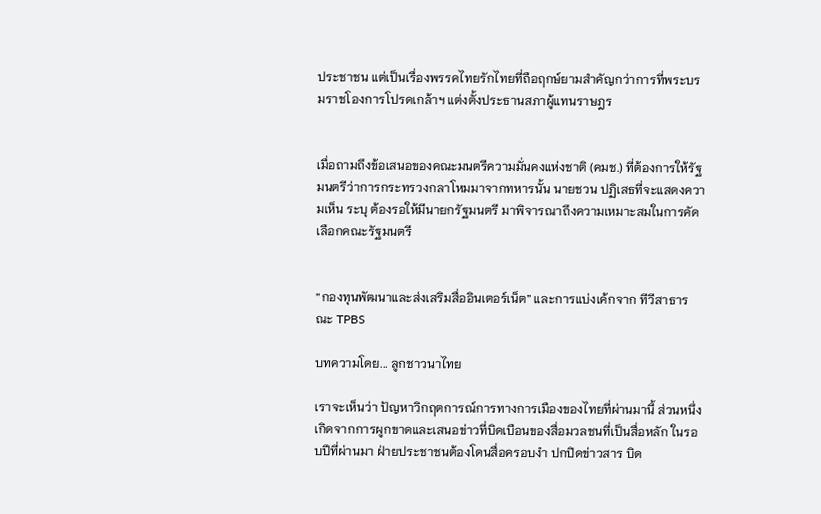ประชาชน แต่เป็นเรื่องพรรคไทยรักไทยที่ถือฤกษ์ยามสำคัญกว่าการที่พระบรมราชโองการโปรดเกล้าฯ แต่งตั้งประธานสภาผู้แทนราษฎร


เมื่อถามถึงข้อเสนอของคณะมนตรีความมั่นคงแห่งชาติ (คมช.) ที่ต้องการให้รัฐมนตรีว่าการกระทรวงกลาโหมมาจากทหารนั้น นายชวน ปฏิเสธที่จะแสดงความเห็น ระบุ ต้องรอให้มีนายกรัฐมนตรี มาพิจารณาถึงความเหมาะสมในการคัดเลือกคณะรัฐมนตรี


“กองทุนพัฒนาและส่งเสริมสื่ออินเตอร์เน็ต” และการแบ่งเค้กจาก ทีวีสาธารณะ TPBS

บทความโดย... ลูกชาวนาไทย

เราจะเห็นว่า ปัญหาวิกฤตการณ์การทางการเมืองของไทยที่ผ่านมานี้ ส่วนหนึ่งเกิดจากการผูกขาดและเสนอข่าวที่บิดเบือนของสื่อมวลชนที่เป็นสื่อหลัก ในรอบปีที่ผ่านมา ฝ่ายประชาชนต้องโดนสื่อครอบงำ ปกปิดข่าวสาร บิด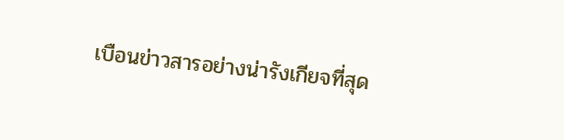เบือนข่าวสารอย่างน่ารังเกียจที่สุด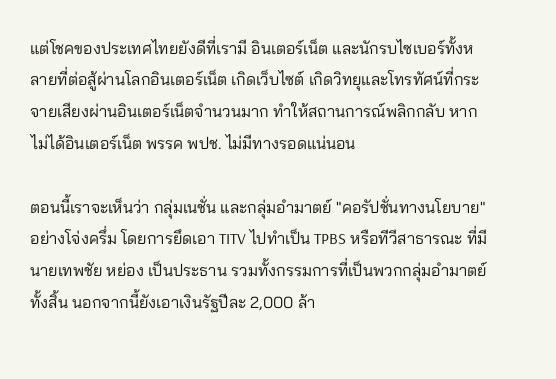แต่โชคของประเทศไทยยังดีที่เรามี อินเตอร์เน็ต และนักรบไซเบอร์ทั้งหลายที่ต่อสู้ผ่านโลกอินเตอร์เน็ต เกิดเว็บไซต์ เกิดวิทยุและโทรทัศน์ที่กระจายเสียงผ่านอินเตอร์เน็ตจำนวนมาก ทำให้สถานการณ์พลิกกลับ หากไม่ได้อินเตอร์เน็ต พรรค พปช. ไม่มีทางรอดแน่นอน

ตอนนี้เราจะเห็นว่า กลุ่มเนชั่น และกลุ่มอำมาตย์ "คอรัปชั่นทางนโยบาย" อย่างโจ่งครึ่ม โดยการยึดเอา TITV ไปทำเป็น TPBS หรือทีวีสาธารณะ ที่มี นายเทพชัย หย่อง เป็นประธาน รวมทั้งกรรมการที่เป็นพวกกลุ่มอำมาตย์ทั้งสิ้น นอกจากนี้ยังเอาเงินรัฐปีละ 2,000 ล้า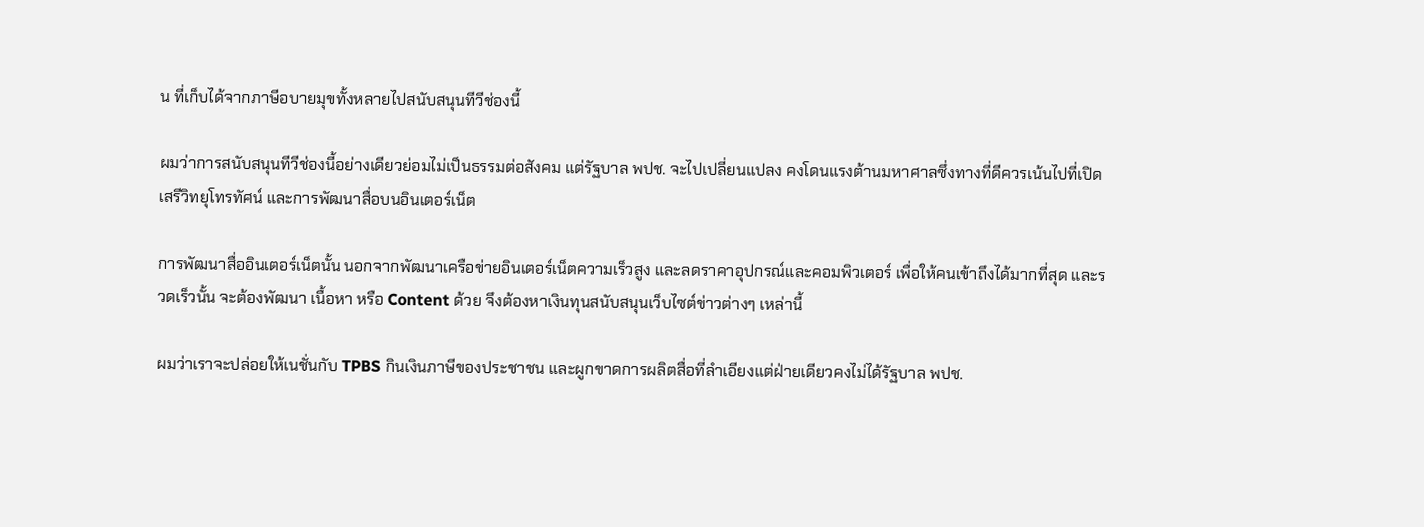น ที่เก็บได้จากภาษีอบายมุขทั้งหลายไปสนับสนุนทีวีช่องนี้

ผมว่าการสนับสนุนทีวีช่องนี้อย่างเดียวย่อมไม่เป็นธรรมต่อสังคม แต่รัฐบาล พปช. จะไปเปลี่ยนแปลง คงโดนแรงต้านมหาศาลซึ่งทางที่ดีควรเน้นไปที่เปิดเสรีวิทยุโทรทัศน์ และการพัฒนาสื่อบนอินเตอร์เน็ต

การพัฒนาสื่ออินเตอร์เน็ตนั้น นอกจากพัฒนาเครือข่ายอินเตอร์เน็ตความเร็วสูง และลดราคาอุปกรณ์และคอมพิวเตอร์ เพื่อให้คนเข้าถึงได้มากที่สุด และรวดเร็วนั้น จะต้องพัฒนา เนื้อหา หรือ Content ด้วย จึงต้องหาเงินทุนสนับสนุนเว็บไซต์ข่าวต่างๆ เหล่านี้

ผมว่าเราจะปล่อยให้เนชั่นกับ TPBS กินเงินภาษีของประชาชน และผูกขาดการผลิตสื่อที่ลำเอียงแต่ฝ่ายเดียวคงไม่ได้รัฐบาล พปช.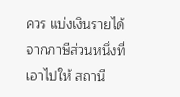ควร แบ่งเงินรายได้จากภาษีส่วนหนึ่งที่เอาไปให้ สถานี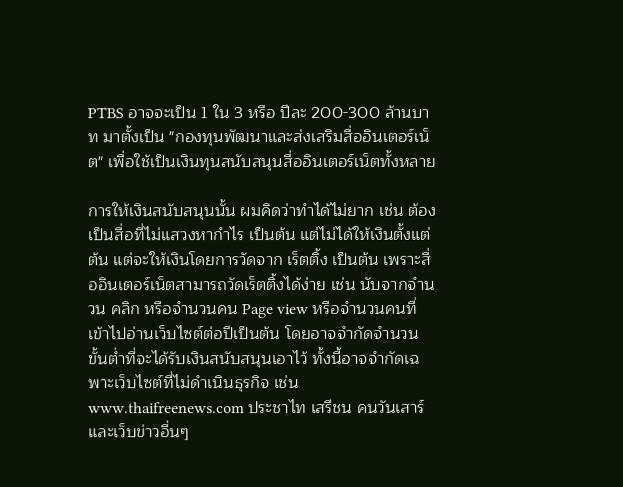PTBS อาจจะเป็น 1 ใน 3 หรือ ปีละ 200-300 ล้านบาท มาตั้งเป็น "กองทุนพัฒนาและส่งเสริมสื่ออินเตอร์เน็ต" เพื่อใช้เป็นเงินทุนสนับสนุนสื่ออินเตอร์เน็ตทั้งหลาย

การให้เงินสนับสนุนนั้น ผมคิดว่าทำได้ไม่ยาก เช่น ต้องเป็นสื่อที่ไม่แสวงหากำไร เป็นต้น แต่ไม่ได้ให้เงินตั้งแต่ต้น แต่จะให้เงินโดยการวัดจาก เร็ตติ้ง เป็นต้น เพราะสื่ออินเตอร์เน็ตสามารถวัดเร็ตติ้งได้ง่าย เช่น นับจากจำนวน คลิก หรือจำนวนคน Page view หรือจำนวนคนที่เข้าไปอ่านเว็บไซต์ต่อปีเป็นต้น โดยอาจจำกัดจำนวนขั้นต่ำที่จะได้รับเงินสนับสนุนเอาไว้ ทั้งนี้อาจจำกัดเฉพาะเว็บไซต์ที่ไม่ดำเนินธุรกิจ เช่น www.thaifreenews.com ประชาไท เสรีชน คนวันเสาร์และเว็บข่าวอื่นๆ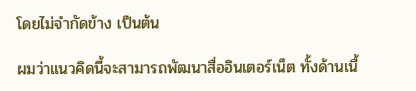โดยไม่จำกัดข้าง เป็นต้น

ผมว่าแนวคิดนี้จะสามารถพัฒนาสื่ออินเตอร์เน็ต ทั้งด้านเนื้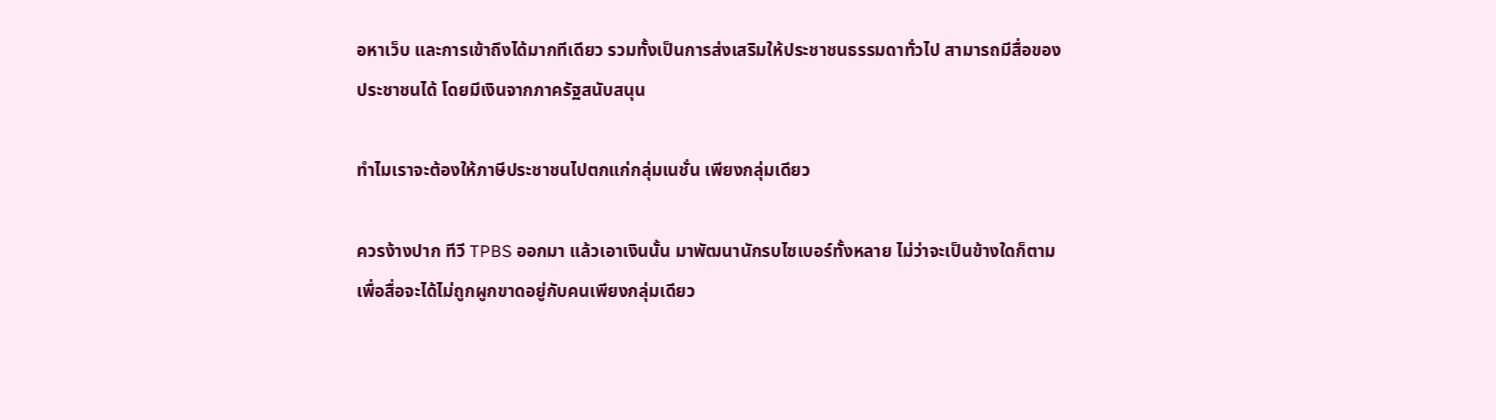อหาเว็บ และการเข้าถึงได้มากทีเดียว รวมทั้งเป็นการส่งเสริมให้ประชาชนธรรมดาทั่วไป สามารถมีสื่อของประชาชนได้ โดยมีเงินจากภาครัฐสนับสนุน

ทำไมเราจะต้องให้ภาษีประชาชนไปตกแก่กลุ่มเนชั่น เพียงกลุ่มเดียว

ควรง้างปาก ทีวี TPBS ออกมา แล้วเอาเงินนั้น มาพัฒนานักรบไซเบอร์ทั้งหลาย ไม่ว่าจะเป็นข้างใดก็ตาม เพื่อสื่อจะได้ไม่ถูกผูกขาดอยู่กับคนเพียงกลุ่มเดียว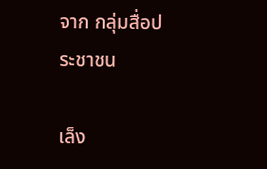จาก กลุ่มสื่อประชาชน

เล็ง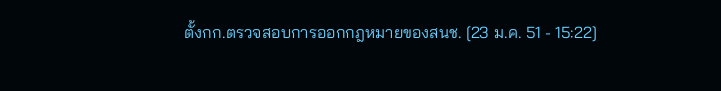ตั้งกก.ตรวจสอบการออกกฎหมายของสนช. [23 ม.ค. 51 - 15:22]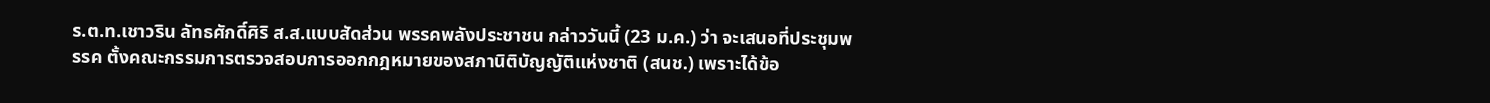ร.ต.ท.เชาวริน ลัทธศักดิ์ศิริ ส.ส.แบบสัดส่วน พรรคพลังประชาชน กล่าววันนี้ (23 ม.ค.) ว่า จะเสนอที่ประชุมพรรค ตั้งคณะกรรมการตรวจสอบการออกกฎหมายของสภานิติบัญญัติแห่งชาติ (สนช.) เพราะได้ข้อ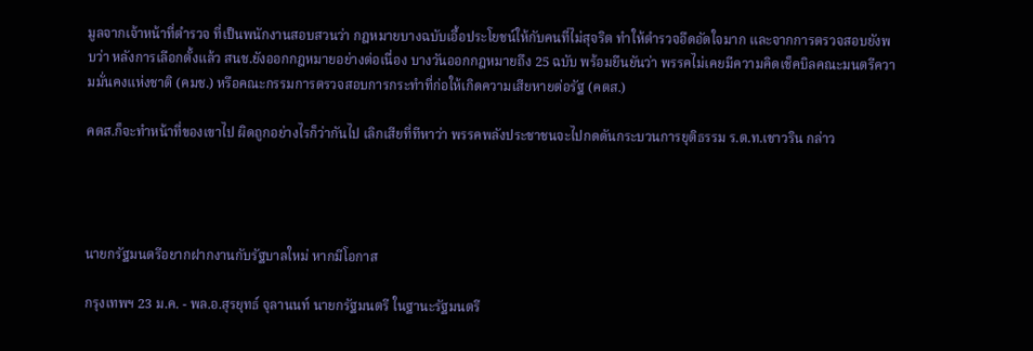มูลจากเจ้าหน้าที่ตำรวจ ที่เป็นพนักงานสอบสวนว่า กฎหมายบางฉบับเอื้อประโยชน์ให้กับคนที่ไม่สุจริต ทำให้ตำรวจอึดอัดใจมาก และจากการตรวจสอบยังพบว่า หลังการเลือกตั้งแล้ว สนช.ยังออกกฎหมายอย่างต่อเนื่อง บางวันออกกฎหมายถึง 25 ฉบับ พร้อมยืนยันว่า พรรคไม่เคยมีความคิดเช็คบิลคณะมนตรีความมั่นคงแห่งชาติ (คมช.) หรือคณะกรรมการตรวจสอบการกระทำที่ก่อให้เกิดความเสียหายต่อรัฐ (คตส.)

คตส.ก็จะทำหน้าที่ของเขาไป ผิดถูกอย่างไรก็ว่ากันไป เลิกเสียที่ทีหาว่า พรรคพลังประชาชนจะไปกดดันกระบวนการยุติธรรม ร.ต.ท.เชาวริน กล่าว




นายกรัฐมนตรีอยากฝากงานกับรัฐบาลใหม่ หากมีโอกาส

กรุงเทพฯ 23 ม.ค. - พล.อ.สุรยุทธ์ จุลานนท์ นายกรัฐมนตรี ในฐานะรัฐมนตรี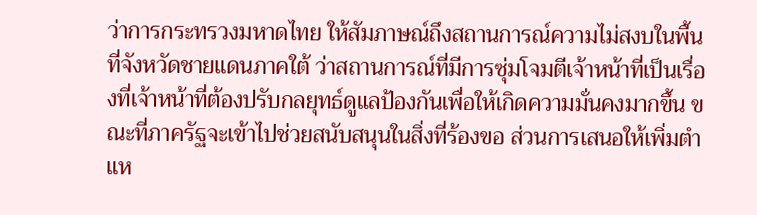ว่าการกระทรวงมหาดไทย ให้สัมภาษณ์ถึงสถานการณ์ความไม่สงบในพื้นที่จังหวัดชายแดนภาคใต้ ว่าสถานการณ์ที่มีการซุ่มโจมตีเจ้าหน้าที่เป็นเรื่องที่เจ้าหน้าที่ต้องปรับกลยุทธ์ดูแลป้องกันเพื่อให้เกิดความมั่นคงมากขึ้น ขณะที่ภาครัฐจะเข้าไปช่วยสนับสนุนในสิ่งที่ร้องขอ ส่วนการเสนอให้เพิ่มตำแห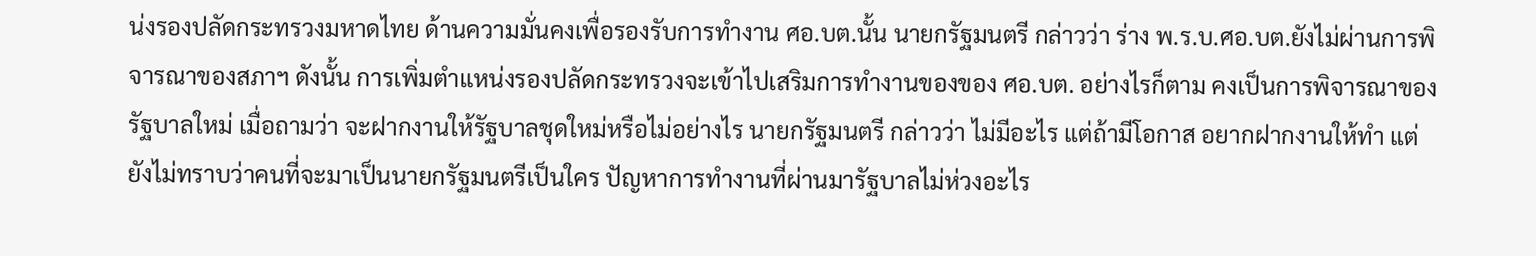น่งรองปลัดกระทรวงมหาดไทย ด้านความมั่นคงเพื่อรองรับการทำงาน ศอ.บต.นั้น นายกรัฐมนตรี กล่าวว่า ร่าง พ.ร.บ.ศอ.บต.ยังไม่ผ่านการพิจารณาของสภาฯ ดังนั้น การเพิ่มตำแหน่งรองปลัดกระทรวงจะเข้าไปเสริมการทำงานของของ ศอ.บต. อย่างไรก็ตาม คงเป็นการพิจารณาของรัฐบาลใหม่ เมื่อถามว่า จะฝากงานให้รัฐบาลชุดใหม่หรือไม่อย่างไร นายกรัฐมนตรี กล่าวว่า ไม่มีอะไร แต่ถ้ามีโอกาส อยากฝากงานให้ทำ แต่ยังไม่ทราบว่าคนที่จะมาเป็นนายกรัฐมนตรีเป็นใคร ปัญหาการทำงานที่ผ่านมารัฐบาลไม่ห่วงอะไร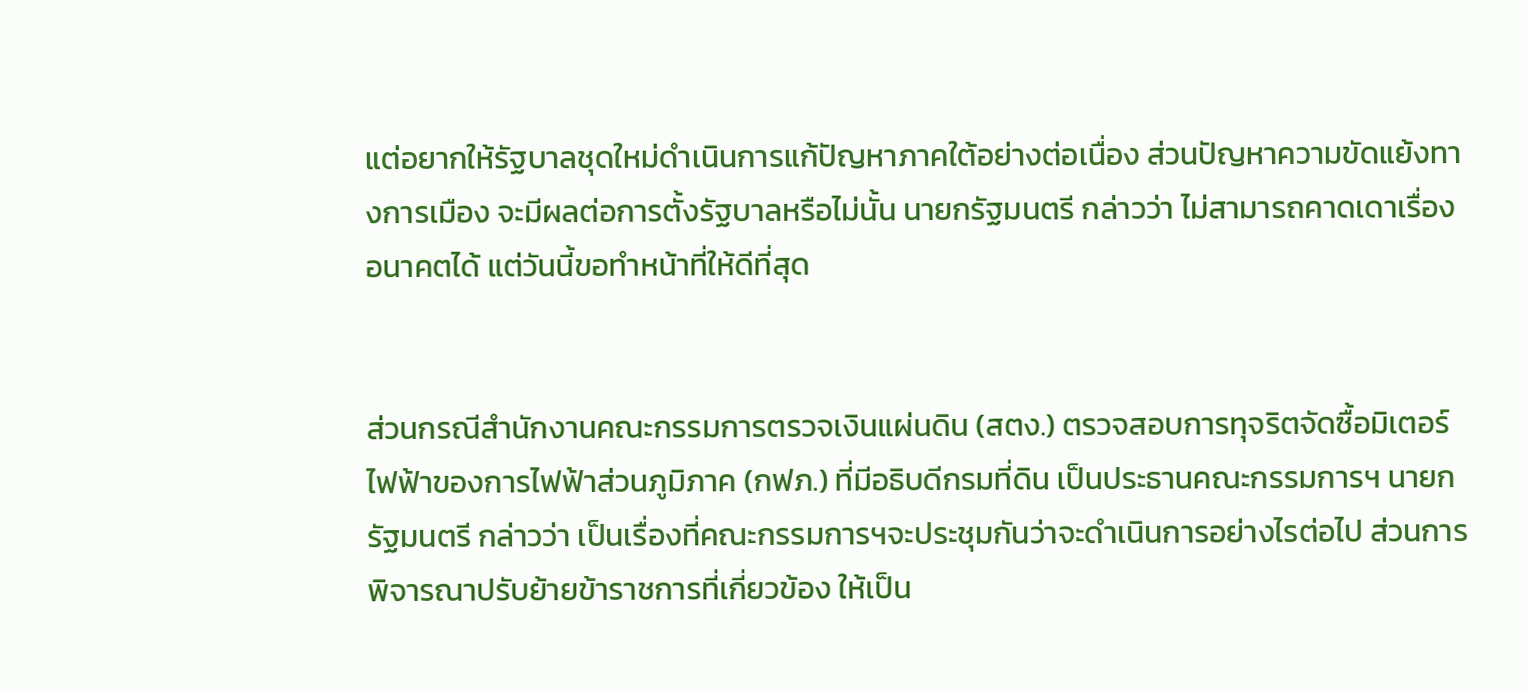แต่อยากให้รัฐบาลชุดใหม่ดำเนินการแก้ปัญหาภาคใต้อย่างต่อเนื่อง ส่วนปัญหาความขัดแย้งทางการเมือง จะมีผลต่อการตั้งรัฐบาลหรือไม่นั้น นายกรัฐมนตรี กล่าวว่า ไม่สามารถคาดเดาเรื่องอนาคตได้ แต่วันนี้ขอทำหน้าที่ให้ดีที่สุด


ส่วนกรณีสำนักงานคณะกรรมการตรวจเงินแผ่นดิน (สตง.) ตรวจสอบการทุจริตจัดซื้อมิเตอร์ไฟฟ้าของการไฟฟ้าส่วนภูมิภาค (กฟภ.) ที่มีอธิบดีกรมที่ดิน เป็นประธานคณะกรรมการฯ นายกรัฐมนตรี กล่าวว่า เป็นเรื่องที่คณะกรรมการฯจะประชุมกันว่าจะดำเนินการอย่างไรต่อไป ส่วนการพิจารณาปรับย้ายข้าราชการที่เกี่ยวข้อง ให้เป็น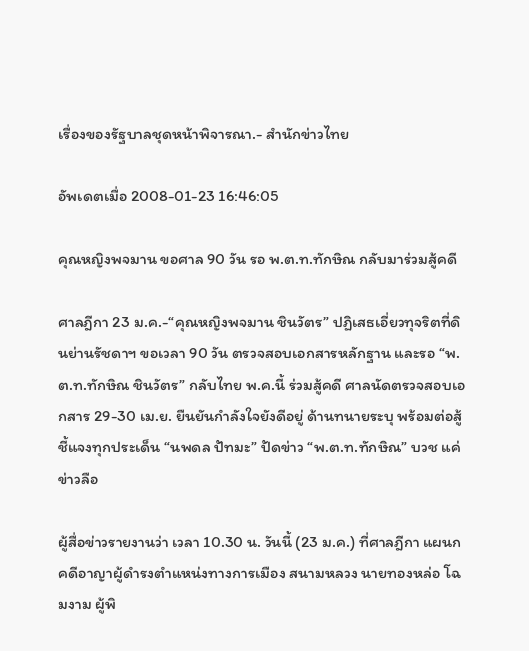เรื่องของรัฐบาลชุดหน้าพิจารณา.- สำนักข่าวไทย

อัพเดตเมื่อ 2008-01-23 16:46:05

คุณหญิงพจมาน ขอศาล 90 วัน รอ พ.ต.ท.ทักษิณ กลับมาร่วมสู้คดี

ศาลฎีกา 23 ม.ค.-“คุณหญิงพจมาน ชินวัตร” ปฏิเสธเอี่ยวทุจริตที่ดินย่านรัชดาฯ ขอเวลา 90 วัน ตรวจสอบเอกสารหลักฐาน และรอ “พ.ต.ท.ทักษิณ ชินวัตร” กลับไทย พ.ค.นี้ ร่วมสู้คดี ศาลนัดตรวจสอบเอกสาร 29-30 เม.ย. ยืนยันกำลังใจยังดีอยู่ ด้านทนายระบุ พร้อมต่อสู้ชี้แจงทุกประเด็น “นพดล ปัทมะ” ปัดข่าว “พ.ต.ท.ทักษิณ” บวช แค่ข่าวลือ

ผู้สื่อข่าวรายงานว่า เวลา 10.30 น. วันนี้ (23 ม.ค.) ที่ศาลฎีกา แผนกคดีอาญาผู้ดำรงตำแหน่งทางการเมือง สนามหลวง นายทองหล่อ โฉมงาม ผู้พิ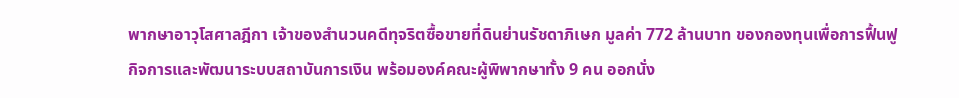พากษาอาวุโสศาลฎีกา เจ้าของสำนวนคดีทุจริตซื้อขายที่ดินย่านรัชดาภิเษก มูลค่า 772 ล้านบาท ของกองทุนเพื่อการฟื้นฟูกิจการและพัฒนาระบบสถาบันการเงิน พร้อมองค์คณะผู้พิพากษาทั้ง 9 คน ออกนั่ง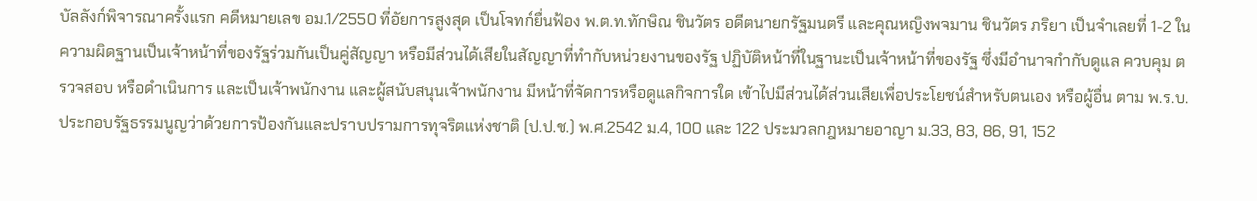บัลลังก์พิจารณาครั้งแรก คดีหมายเลข อม.1/2550 ที่อัยการสูงสุด เป็นโจทก์ยื่นฟ้อง พ.ต.ท.ทักษิณ ชินวัตร อดีตนายกรัฐมนตรี และคุณหญิงพจมาน ชินวัตร ภริยา เป็นจำเลยที่ 1-2 ในความผิดฐานเป็นเจ้าหน้าที่ของรัฐร่วมกันเป็นคู่สัญญา หรือมีส่วนได้เสียในสัญญาที่ทำกับหน่วยงานของรัฐ ปฏิบัติหน้าที่ในฐานะเป็นเจ้าหน้าที่ของรัฐ ซึ่งมีอำนาจกำกับดูแล ควบคุม ตรวจสอบ หรือดำเนินการ และเป็นเจ้าพนักงาน และผู้สนับสนุนเจ้าพนักงาน มีหน้าที่จัดการหรือดูแลกิจการใด เข้าไปมีส่วนได้ส่วนเสียเพื่อประโยชน์สำหรับตนเอง หรือผู้อื่น ตาม พ.ร.บ.ประกอบรัฐธรรมนูญว่าด้วยการป้องกันและปราบปรามการทุจริตแห่งชาติ (ป.ป.ช.) พ.ศ.2542 ม.4, 100 และ 122 ประมวลกฎหมายอาญา ม.33, 83, 86, 91, 152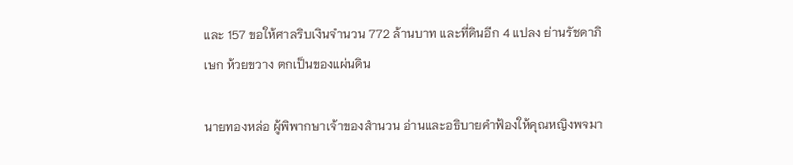และ 157 ขอให้ศาลริบเงินจำนวน 772 ล้านบาท และที่ดินอีก 4 แปลง ย่านรัชดาภิเษก ห้วยขวาง ตกเป็นของแผ่นดิน

นายทองหล่อ ผู้พิพากษาเจ้าของสำนวน อ่านและอธิบายคำฟ้องให้คุณหญิงพจมา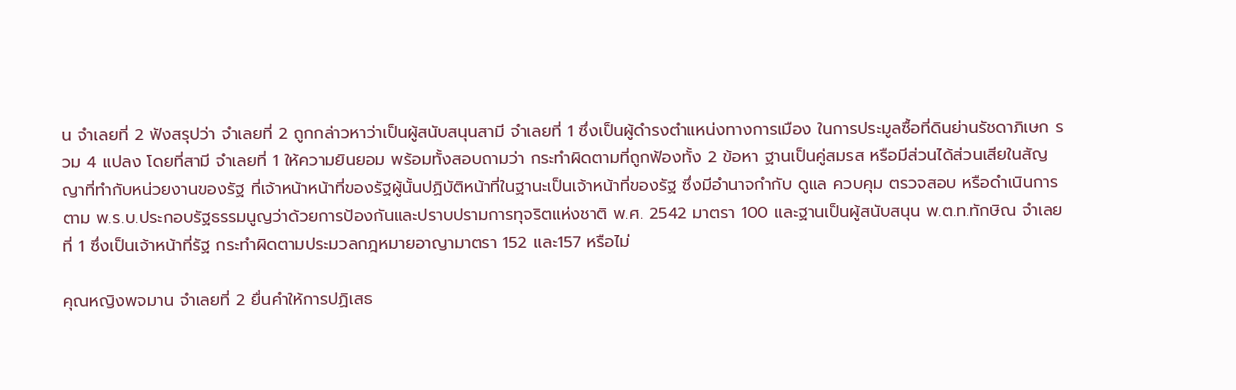น จำเลยที่ 2 ฟังสรุปว่า จำเลยที่ 2 ถูกกล่าวหาว่าเป็นผู้สนับสนุนสามี จำเลยที่ 1 ซึ่งเป็นผู้ดำรงตำแหน่งทางการเมือง ในการประมูลซื้อที่ดินย่านรัชดาภิเษก รวม 4 แปลง โดยที่สามี จำเลยที่ 1 ให้ความยินยอม พร้อมทั้งสอบถามว่า กระทำผิดตามที่ถูกฟ้องทั้ง 2 ข้อหา ฐานเป็นคู่สมรส หรือมีส่วนได้ส่วนเสียในสัญญาที่ทำกับหน่วยงานของรัฐ ที่เจ้าหน้าหน้าที่ของรัฐผู้นั้นปฏิบัติหน้าที่ในฐานะเป็นเจ้าหน้าที่ของรัฐ ซึ่งมีอำนาจกำกับ ดูแล ควบคุม ตรวจสอบ หรือดำเนินการ ตาม พ.ร.บ.ประกอบรัฐธรรมนูญว่าด้วยการป้องกันและปราบปรามการทุจริตแห่งชาติ พ.ศ. 2542 มาตรา 100 และฐานเป็นผู้สนับสนุน พ.ต.ท.ทักษิณ จำเลยที่ 1 ซึ่งเป็นเจ้าหน้าที่รัฐ กระทำผิดตามประมวลกฎหมายอาญามาตรา 152 และ157 หรือไม่

คุณหญิงพจมาน จำเลยที่ 2 ยื่นคำให้การปฏิเสธ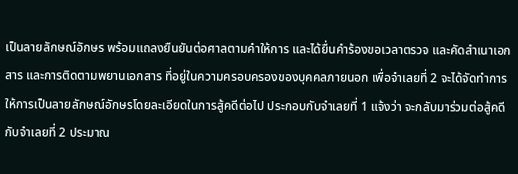เป็นลายลักษณ์อักษร พร้อมแถลงยืนยันต่อศาลตามคำให้การ และได้ยื่นคำร้องขอเวลาตรวจ และคัดสำเนาเอกสาร และการติดตามพยานเอกสาร ที่อยู่ในความครอบครองของบุคคลภายนอก เพื่อจำเลยที่ 2 จะได้จัดทำการให้การเป็นลายลักษณ์อักษรโดยละเอียดในการสู้คดีต่อไป ประกอบกับจำเลยที่ 1 แจ้งว่า จะกลับมาร่วมต่อสู้คดีกับจำเลยที่ 2 ประมาณ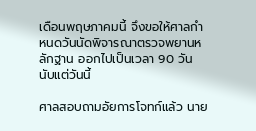เดือนพฤษภาคมนี้ จึงขอให้ศาลกำหนดวันนัดพิจารณาตรวจพยานหลักฐาน ออกไปเป็นเวลา 90 วัน นับแต่วันนี้

ศาลสอบถามอัยการโจทก์แล้ว นาย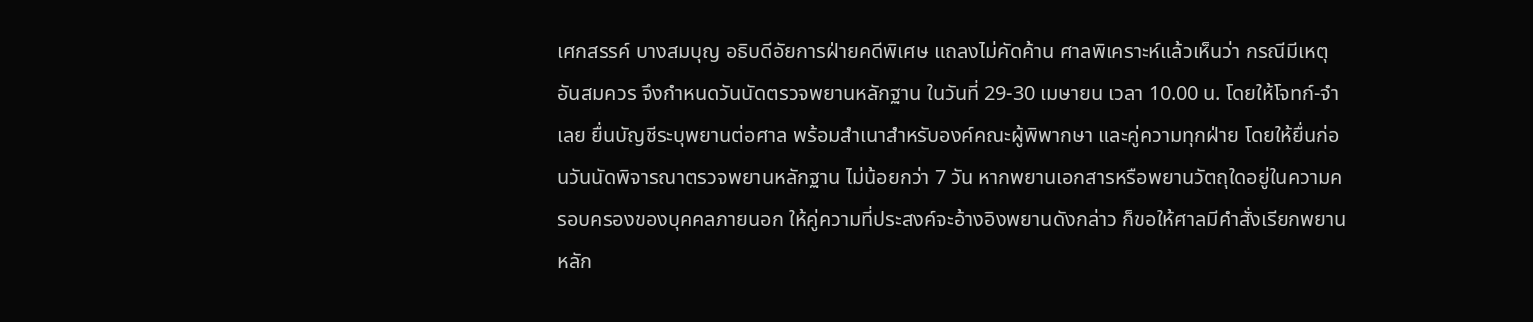เศกสรรค์ บางสมบุญ อธิบดีอัยการฝ่ายคดีพิเศษ แถลงไม่คัดค้าน ศาลพิเคราะห์แล้วเห็นว่า กรณีมีเหตุอันสมควร จึงกำหนดวันนัดตรวจพยานหลักฐาน ในวันที่ 29-30 เมษายน เวลา 10.00 น. โดยให้โจทก์-จำเลย ยื่นบัญชีระบุพยานต่อศาล พร้อมสำเนาสำหรับองค์คณะผู้พิพากษา และคู่ความทุกฝ่าย โดยให้ยื่นก่อนวันนัดพิจารณาตรวจพยานหลักฐาน ไม่น้อยกว่า 7 วัน หากพยานเอกสารหรือพยานวัตถุใดอยู่ในความครอบครองของบุคคลภายนอก ให้คู่ความที่ประสงค์จะอ้างอิงพยานดังกล่าว ก็ขอให้ศาลมีคำสั่งเรียกพยานหลัก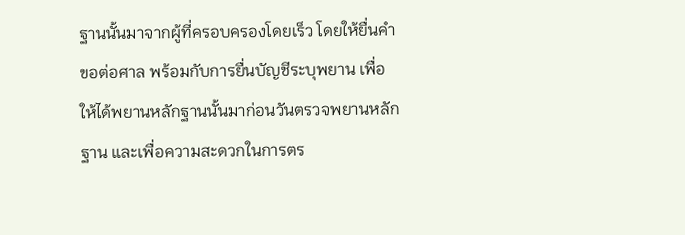ฐานนั้นมาจากผู้ที่ครอบครองโดยเร็ว โดยให้ยื่นคำขอต่อศาล พร้อมกับการยื่นบัญชีระบุพยาน เพื่อให้ได้พยานหลักฐานนั้นมาก่อนวันตรวจพยานหลักฐาน และเพื่อความสะดวกในการตร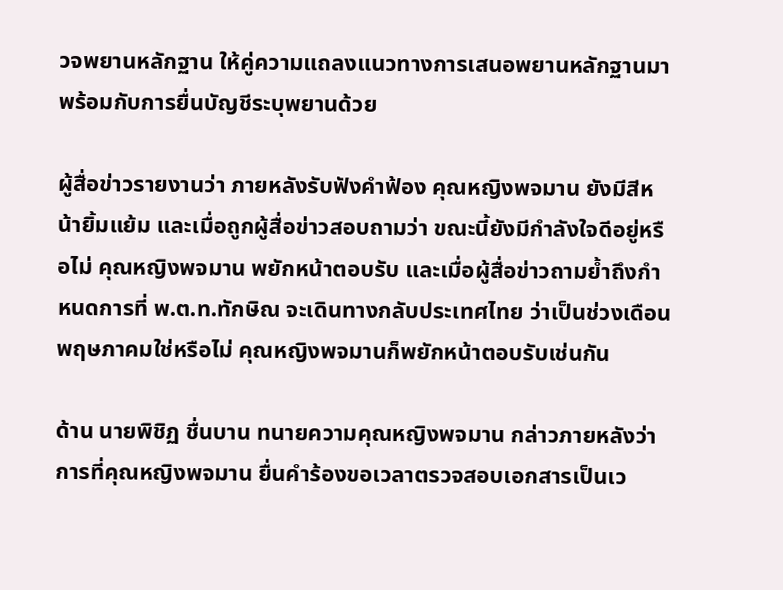วจพยานหลักฐาน ให้คู่ความแถลงแนวทางการเสนอพยานหลักฐานมาพร้อมกับการยื่นบัญชีระบุพยานด้วย

ผู้สื่อข่าวรายงานว่า ภายหลังรับฟังคำฟ้อง คุณหญิงพจมาน ยังมีสีหน้ายิ้มแย้ม และเมื่อถูกผู้สื่อข่าวสอบถามว่า ขณะนี้ยังมีกำลังใจดีอยู่หรือไม่ คุณหญิงพจมาน พยักหน้าตอบรับ และเมื่อผู้สื่อข่าวถามย้ำถึงกำหนดการที่ พ.ต.ท.ทักษิณ จะเดินทางกลับประเทศไทย ว่าเป็นช่วงเดือนพฤษภาคมใช่หรือไม่ คุณหญิงพจมานก็พยักหน้าตอบรับเช่นกัน

ด้าน นายพิชิฏ ชื่นบาน ทนายความคุณหญิงพจมาน กล่าวภายหลังว่า การที่คุณหญิงพจมาน ยื่นคำร้องขอเวลาตรวจสอบเอกสารเป็นเว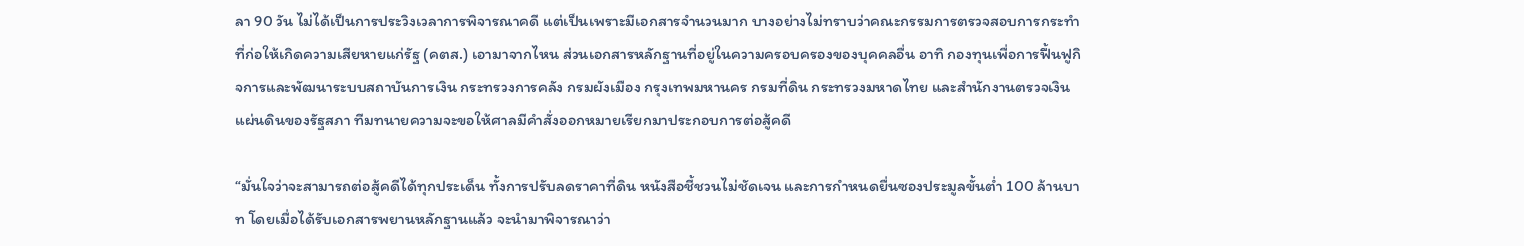ลา 90 วัน ไม่ได้เป็นการประวิงเวลาการพิจารณาคดี แต่เป็นเพราะมีเอกสารจำนวนมาก บางอย่างไม่ทราบว่าคณะกรรมการตรวจสอบการกระทำที่ก่อให้เกิดความเสียหายแก่รัฐ (คตส.) เอามาจากไหน ส่วนเอกสารหลักฐานที่อยู่ในความครอบครองของบุคคลอื่น อาทิ กองทุนเพื่อการฟื้นฟูกิจการและพัฒนาระบบสถาบันการเงิน กระทรวงการคลัง กรมผังเมือง กรุงเทพมหานคร กรมที่ดิน กระทรวงมหาดไทย และสำนักงานตรวจเงินแผ่นดินของรัฐสภา ทีมทนายความจะขอให้ศาลมีคำสั่งออกหมายเรียกมาประกอบการต่อสู้คดี

“มั่นใจว่าจะสามารถต่อสู้คดีได้ทุกประเด็น ทั้งการปรับลดราคาที่ดิน หนังสือชี้ชวนไม่ชัดเจน และการกำหนดยื่นซองประมูลขั้นต่ำ 100 ล้านบาท โดยเมื่อได้รับเอกสารพยานหลักฐานแล้ว จะนำมาพิจารณาว่า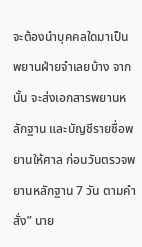จะต้องนำบุคคลใดมาเป็นพยานฝ่ายจำเลยบ้าง จากนั้น จะส่งเอกสารพยานหลักฐาน และบัญชีรายชื่อพยานให้ศาล ก่อนวันตรวจพยานหลักฐาน 7 วัน ตามคำสั่ง” นาย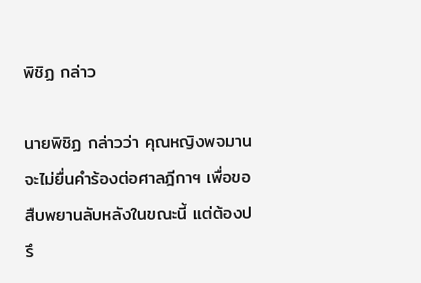พิชิฏ กล่าว

นายพิชิฏ กล่าวว่า คุณหญิงพจมาน จะไม่ยื่นคำร้องต่อศาลฎีกาฯ เพื่อขอสืบพยานลับหลังในขณะนี้ แต่ต้องปรึ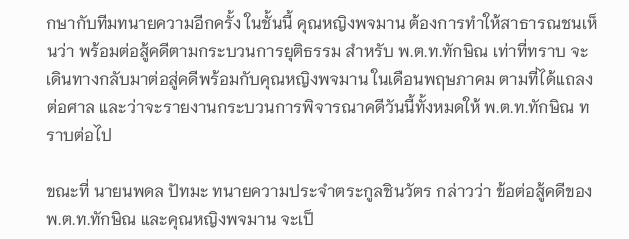กษากับทีมทนายความอีกครั้ง ในชั้นนี้ คุณหญิงพจมาน ต้องการทำให้สาธารณชนเห็นว่า พร้อมต่อสู้คดีตามกระบวนการยุติธรรม สำหรับ พ.ต.ท.ทักษิณ เท่าที่ทราบ จะเดินทางกลับมาต่อสู่คดีพร้อมกับคุณหญิงพจมาน ในเดือนพฤษภาคม ตามที่ได้แถลงต่อศาล และว่าจะรายงานกระบวนการพิจารณาคดีวันนี้ทั้งหมดให้ พ.ต.ท.ทักษิณ ทราบต่อไป

ขณะที่ นายนพดล ปัทมะ ทนายความประจำตระกูลชินวัตร กล่าวว่า ข้อต่อสู้คดีของ พ.ต.ท.ทักษิณ และคุณหญิงพจมาน จะเป็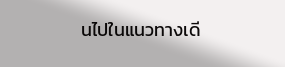นไปในแนวทางเดี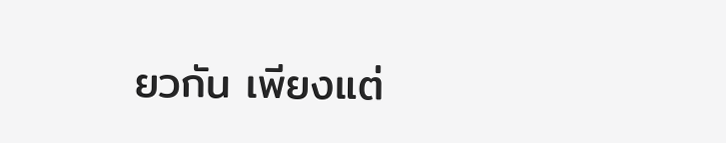ยวกัน เพียงแต่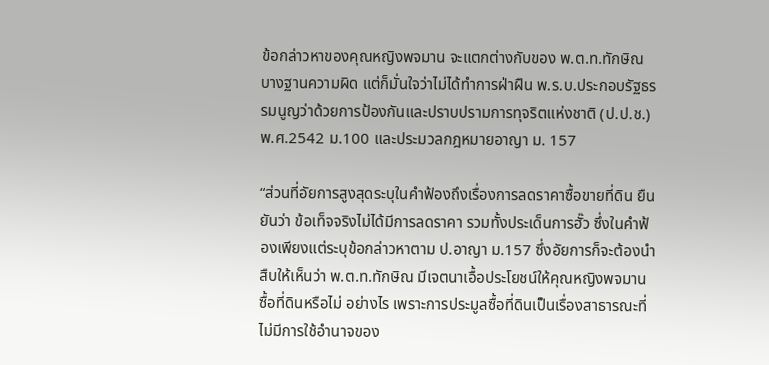ข้อกล่าวหาของคุณหญิงพจมาน จะแตกต่างกับของ พ.ต.ท.ทักษิณ บางฐานความผิด แต่ก็มั่นใจว่าไม่ได้ทำการฝ่าฝืน พ.ร.บ.ประกอบรัฐธรรมนูญว่าด้วยการป้องกันและปราบปรามการทุจริตแห่งชาติ (ป.ป.ช.) พ.ศ.2542 ม.100 และประมวลกฎหมายอาญา ม. 157

“ส่วนที่อัยการสูงสุดระบุในคำฟ้องถึงเรื่องการลดราคาซื้อขายที่ดิน ยืนยันว่า ข้อเท็จจริงไม่ได้มีการลดราคา รวมทั้งประเด็นการฮั๊ว ซึ่งในคำฟ้องเพียงแต่ระบุข้อกล่าวหาตาม ป.อาญา ม.157 ซึ่งอัยการก็จะต้องนำสืบให้เห็นว่า พ.ต.ท.ทักษิณ มีเจตนาเอื้อประโยชน์ให้คุณหญิงพจมาน ซื้อที่ดินหรือไม่ อย่างไร เพราะการประมูลซื้อที่ดินเป็นเรื่องสาธารณะที่ไม่มีการใช้อำนาจของ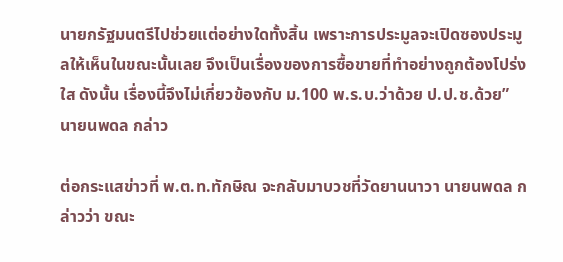นายกรัฐมนตรีไปช่วยแต่อย่างใดทั้งสิ้น เพราะการประมูลจะเปิดซองประมูลให้เห็นในขณะนั้นเลย จึงเป็นเรื่องของการซื้อขายที่ทำอย่างถูกต้องโปร่งใส ดังนั้น เรื่องนี้จึงไม่เกี่ยวข้องกับ ม.100 พ.ร.บ.ว่าด้วย ป.ป.ช.ด้วย” นายนพดล กล่าว

ต่อกระแสข่าวที่ พ.ต.ท.ทักษิณ จะกลับมาบวชที่วัดยานนาวา นายนพดล กล่าวว่า ขณะ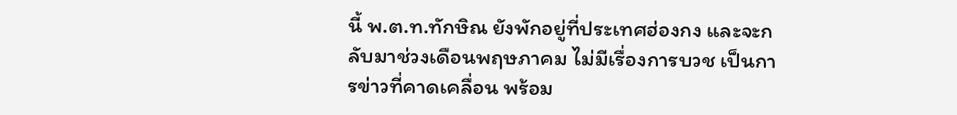นี้ พ.ต.ท.ทักษิณ ยังพักอยู่ที่ประเทศฮ่องกง และจะกลับมาช่วงเดือนพฤษภาคม ไม่มีเรื่องการบวช เป็นการข่าวที่คาดเคลื่อน พร้อม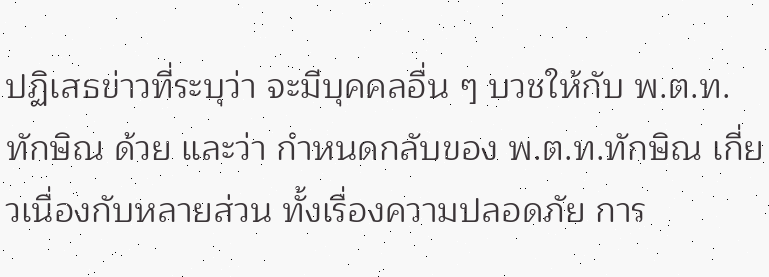ปฏิเสธข่าวที่ระบุว่า จะมีบุคคลอื่น ๆ บวชให้กับ พ.ต.ท.ทักษิณ ด้วย และว่า กำหนดกลับของ พ.ต.ท.ทักษิณ เกี่ยวเนื่องกับหลายส่วน ทั้งเรื่องความปลอดภัย การ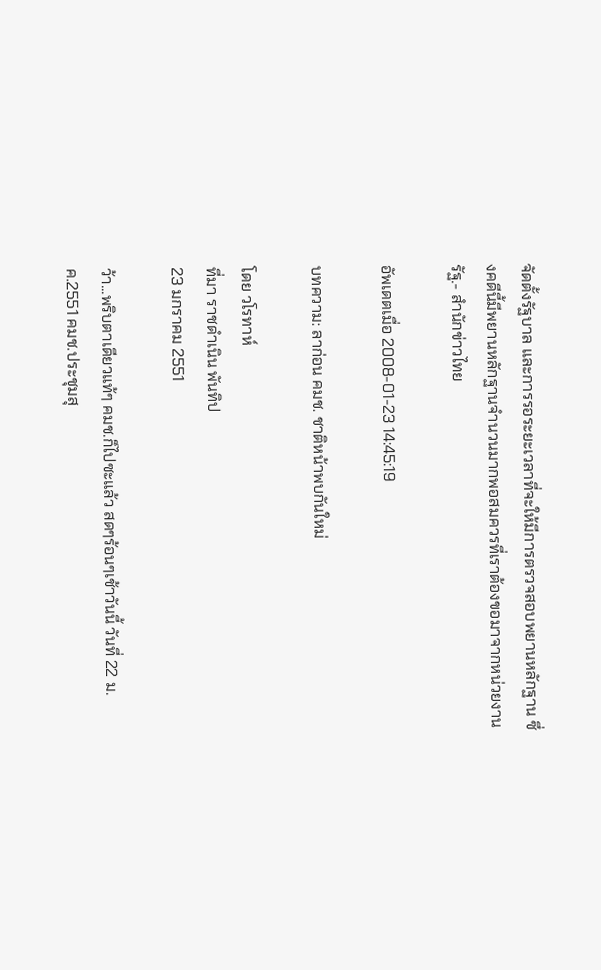จัดตั้งรัฐบาล และการรอระยะเวลาที่จะให้มีการตรวจสอบพยานหลักฐาน ซึ่งคดีนี้มีพยานหลักฐานจำนวนมากพอสมควรที่เราต้องขอมาจากหน่วยงานรัฐ.- สำนักข่าวไทย

อัพเดตเมื่อ 2008-01-23 14:45:19

บทความ: ลาก่อน คมช. ชาติหน้าพบกันใหม่

โดย วโรทาห์
ที่มา ราชดำเนิน พันทิป
23 มกราคม 2551

ว้า...พริบตาเดียวแท้ๆ คมช.ก็ไปซะแล้ว สดๆร้อนๆเช้าวันนี้ วันที่ 22 ม.ค.2551 คมช.ประชุมสุ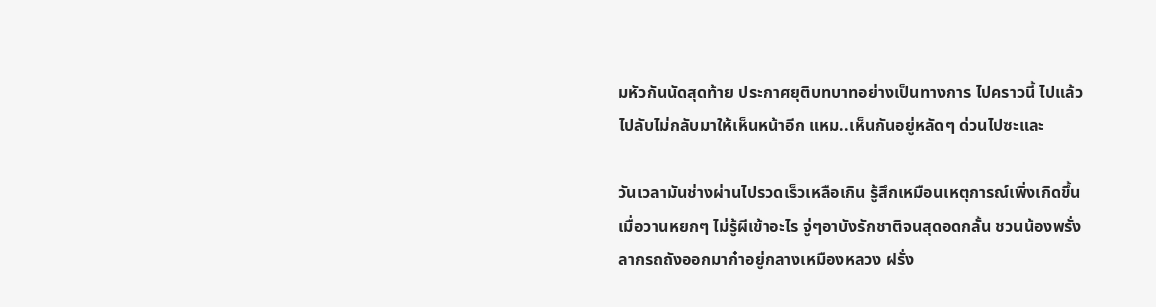มหัวกันนัดสุดท้าย ประกาศยุติบทบาทอย่างเป็นทางการ ไปคราวนี้ ไปแล้วไปลับไม่กลับมาให้เห็นหน้าอีก แหม..เห็นกันอยู่หลัดๆ ด่วนไปซะและ

วันเวลามันช่างผ่านไปรวดเร็วเหลือเกิน รู้สึกเหมือนเหตุการณ์เพิ่งเกิดขึ้นเมื่อวานหยกๆ ไม่รู้ผีเข้าอะไร จู่ๆอาบังรักชาติจนสุดอดกลั้น ชวนน้องพรั่งลากรถถังออกมาก๋าอยู่กลางเหมืองหลวง ฝรั่ง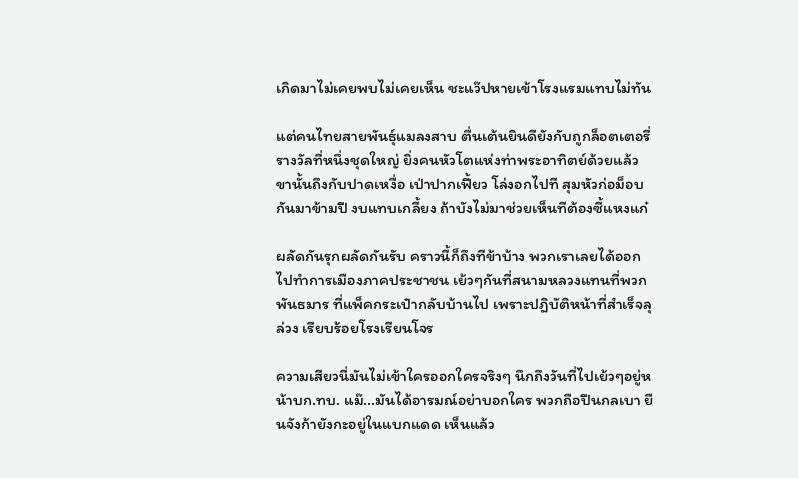เกิดมาไม่เคยพบไม่เคยเห็น ชะแว๊ปหายเข้าโรงแรมแทบไม่ทัน

แต่คนไทยสายพันธุ์แมลงสาบ ตื่นเต้นยินดียังกับถูกล็อตเตอรี่รางวัลที่หนึ่งชุดใหญ่ ยิ่งคนหัวโตแห่งท่าพระอาทิตย์ด้วยแล้ว ขานั้นถึงกับปาดเหงื่อ เป่าปากเฟี้ยว โล่งอกไปที สุมหัวก่อม็อบกันมาข้ามปี งบแทบเกลี้ยง ถ้าบังไม่มาช่วยเห็นทีต้องซี้แหงแก๋

ผลัดกันรุกผลัดกันรับ คราวนี้ก็ถึงทีข้าบ้าง พวกเราเลยได้ออกไปทำการเมืองภาคประชาชน เย้วๆกันที่สนามหลวงแทนที่พวกพันธมาร ที่แพ็คกระเป๋ากลับบ้านไป เพราะปฎิบัติหน้าที่สำเร็จลุล่วง เรียบร้อยโรงเรียนโจร

ความเสียวนี่มันไม่เข้าใครออกใครจริงๆ นึกถึงวันที่ไปเย้วๆอยู่หน้าบก.ทบ. แม๊...มันได้อารมณ์อย่าบอกใคร พวกถือปืนกลเบา ยืนจังก้ายังกะอยู่ในแบกแดด เห็นแล้ว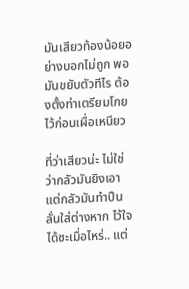มันเสียวท้องน้อยอย่างบอกไม่ถูก พอมันขยับตัวทีไร ต้องตั้งท่าเตรียมโกยไว้ก่อนเผื่อเหนียว

ที่ว่าเสียวน่ะ ไม่ใช่ว่ากลัวมันยิงเอา แต่กลัวมันทำปืนลั่นใส่ต่างหาก ไว้ใจได้ซะเมื่อไหร่.. แต่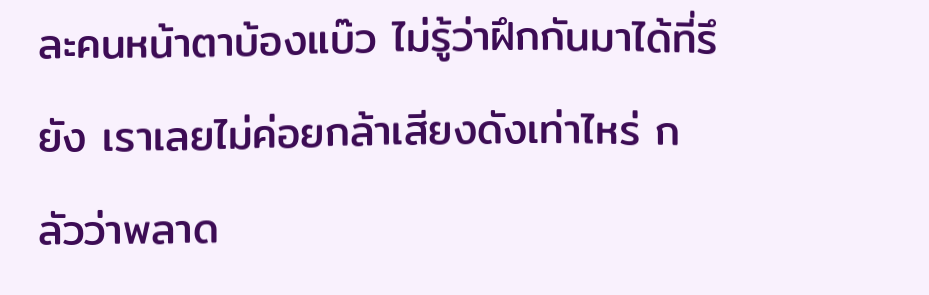ละคนหน้าตาบ้องแบ๊ว ไม่รู้ว่าฝึกกันมาได้ที่รึยัง เราเลยไม่ค่อยกล้าเสียงดังเท่าไหร่ กลัวว่าพลาด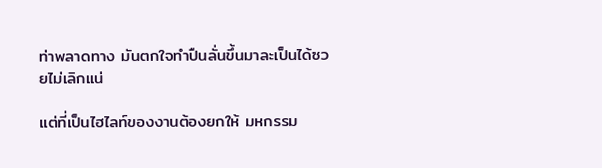ท่าพลาดทาง มันตกใจทำปืนลั่นขึ้นมาละเป็นได้ซวยไม่เลิกแน่

แต่ที่เป็นไฮไลท์ของงานต้องยกให้ มหกรรม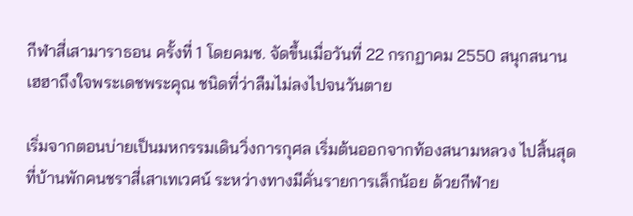กีฬาสี่เสามาราธอน ครั้งที่ 1 โดยคมช. จัดขึ้นเมื่อวันที่ 22 กรกฏาคม 2550 สนุกสนานเฮฮาถึงใจพระเดชพระคุณ ชนิดที่ว่าลืมไม่ลงไปจนวันตาย

เริ่มจากตอนบ่ายเป็นมหกรรมเดินวิ่งการกุศล เริ่มต้นออกจากท้องสนามหลวง ไปสิ้นสุดที่บ้านพักคนชราสี่เสาเทเวศน์ ระหว่างทางมีคั่นรายการเล็กน้อย ด้วยกีฬาย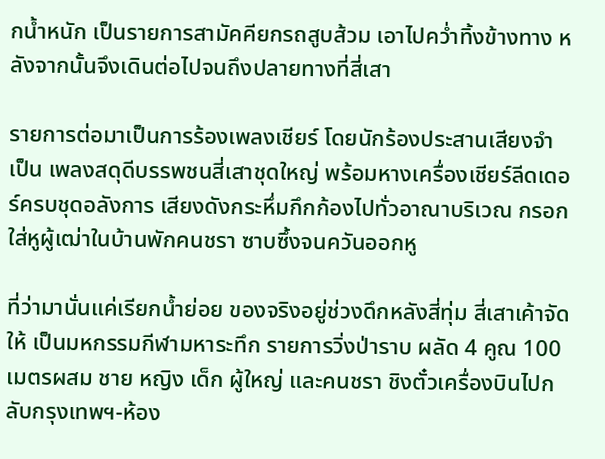กน้ำหนัก เป็นรายการสามัคคียกรถสูบส้วม เอาไปคว่ำทิ้งข้างทาง หลังจากนั้นจึงเดินต่อไปจนถึงปลายทางที่สี่เสา

รายการต่อมาเป็นการร้องเพลงเชียร์ โดยนักร้องประสานเสียงจำเป็น เพลงสดุดีบรรพชนสี่เสาชุดใหญ่ พร้อมหางเครื่องเชียร์ลีดเดอร์ครบชุดอลังการ เสียงดังกระหึ่มกึกก้องไปทั่วอาณาบริเวณ กรอกใส่หูผู้เฒ่าในบ้านพักคนชรา ซาบซึ้งจนควันออกหู

ที่ว่ามานั่นแค่เรียกน้ำย่อย ของจริงอยู่ช่วงดึกหลังสี่ทุ่ม สี่เสาเค้าจัดให้ เป็นมหกรรมกีฬามหาระทึก รายการวิ่งป่าราบ ผลัด 4 คูณ 100เมตรผสม ชาย หญิง เด็ก ผู้ใหญ่ และคนชรา ชิงตั๋วเครื่องบินไปกลับกรุงเทพฯ-ห้อง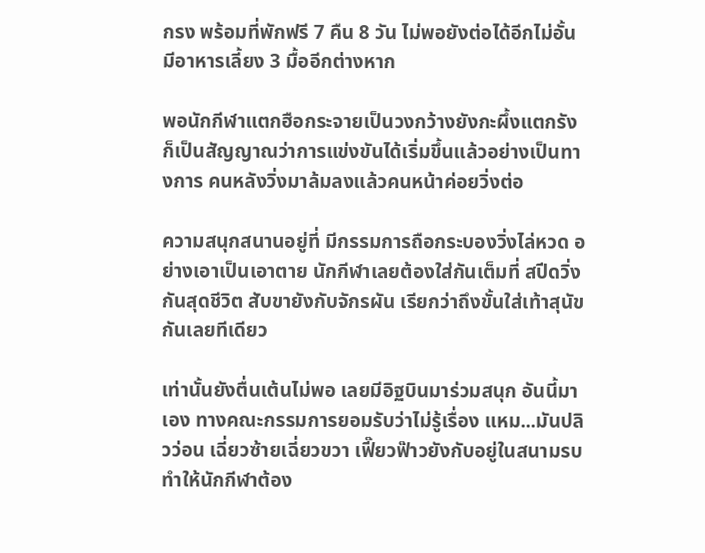กรง พร้อมที่พักฟรี 7 คืน 8 วัน ไม่พอยังต่อได้อีกไม่อั้น มีอาหารเลี้ยง 3 มื้ออีกต่างหาก

พอนักกีฬาแตกฮือกระจายเป็นวงกว้างยังกะผึ้งแตกรัง ก็เป็นสัญญาณว่าการแข่งขันได้เริ่มขึ้นแล้วอย่างเป็นทางการ คนหลังวิ่งมาล้มลงแล้วคนหน้าค่อยวิ่งต่อ

ความสนุกสนานอยู่ที่ มีกรรมการถือกระบองวิ่งไล่หวด อย่างเอาเป็นเอาตาย นักกีฬาเลยต้องใส่กันเต็มที่ สปีดวิ่งกันสุดชีวิต สับขายังกับจักรผัน เรียกว่าถึงขั้นใส่เท้าสุนัขกันเลยทีเดียว

เท่านั้นยังตื่นเต้นไม่พอ เลยมีอิฐบินมาร่วมสนุก อันนี้มาเอง ทางคณะกรรมการยอมรับว่าไม่รู้เรื่อง แหม...มันปลิวว่อน เฉี่ยวซ้ายเฉี่ยวขวา เฟี๊ยวฟ๊าวยังกับอยู่ในสนามรบ ทำให้นักกีฬาต้อง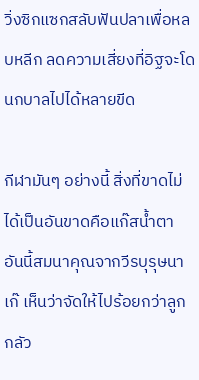วิ่งซิกแซกสลับฟันปลาเพื่อหลบหลีก ลดความเสี่ยงที่อิฐจะโดนกบาลไปได้หลายขีด

กีฬามันๆ อย่างนี้ สิ่งที่ขาดไม่ได้เป็นอันขาดคือแก๊สน้ำตา อันนี้สมนาคุณจากวีรบุรุษนาเก๊ เห็นว่าจัดให้ไปร้อยกว่าลูก กลัว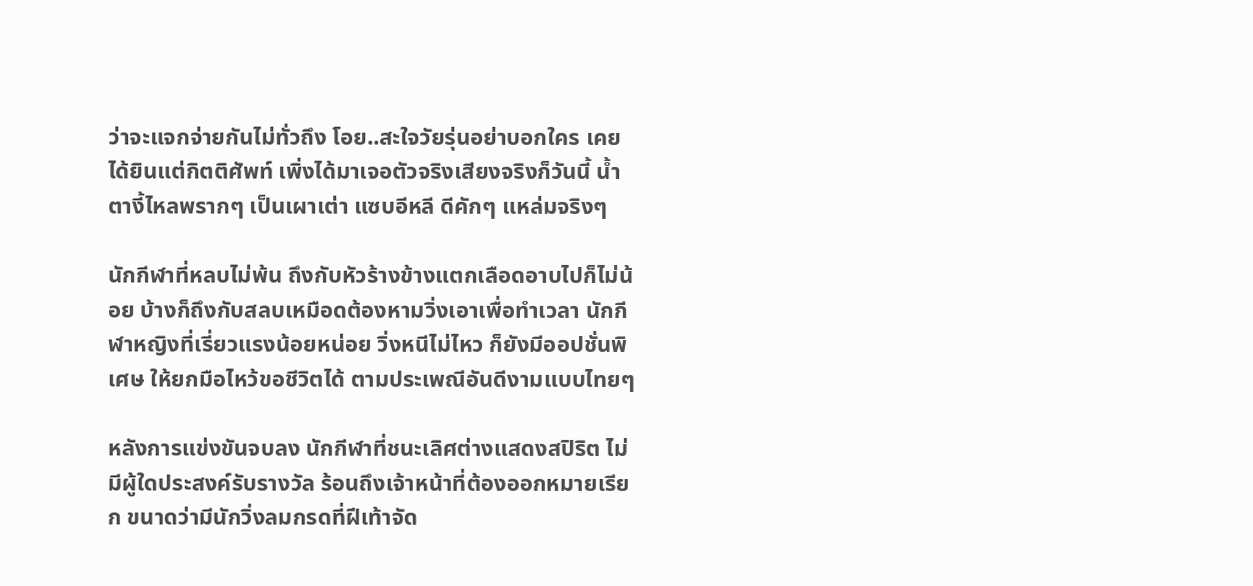ว่าจะแจกจ่ายกันไม่ทั่วถึง โอย..สะใจวัยรุ่นอย่าบอกใคร เคยได้ยินแต่กิตติศัพท์ เพิ่งได้มาเจอตัวจริงเสียงจริงก็วันนี้ น้ำตางี้ไหลพรากๆ เป็นเผาเต่า แซบอีหลี ดีคักๆ แหล่มจริงๆ

นักกีฬาที่หลบไม่พ้น ถึงกับหัวร้างข้างแตกเลือดอาบไปก็ไม่น้อย บ้างก็ถึงกับสลบเหมือดต้องหามวิ่งเอาเพื่อทำเวลา นักกีฬาหญิงที่เรี่ยวแรงน้อยหน่อย วิ่งหนีไม่ไหว ก็ยังมีออปชั่นพิเศษ ให้ยกมือไหว้ขอชีวิตได้ ตามประเพณีอันดีงามแบบไทยๆ

หลังการแข่งขันจบลง นักกีฬาที่ชนะเลิศต่างแสดงสปิริต ไม่มีผู้ใดประสงค์รับรางวัล ร้อนถึงเจ้าหน้าที่ต้องออกหมายเรียก ขนาดว่ามีนักวิ่งลมกรดที่ฝีเท้าจัด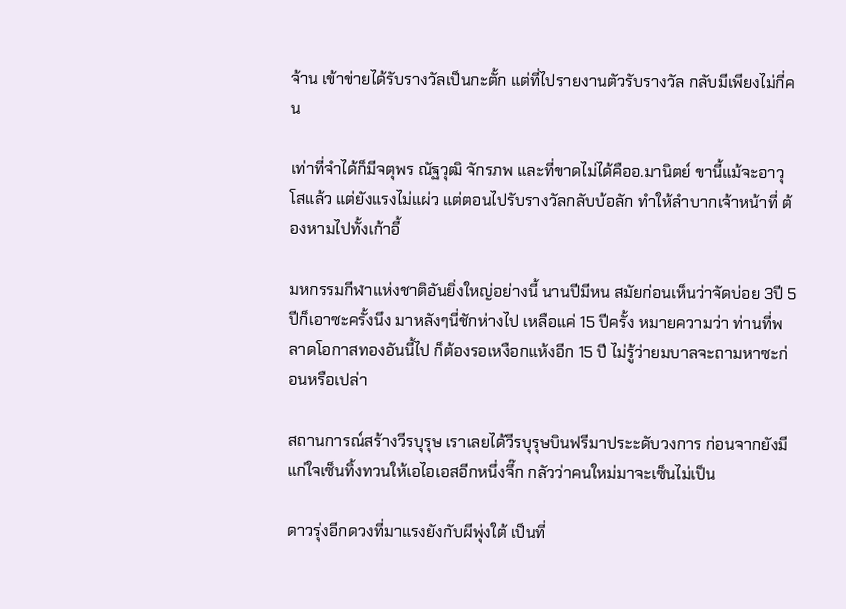จ้าน เข้าข่ายได้รับรางวัลเป็นกะตั้ก แต่ที่ไปรายงานตัวรับรางวัล กลับมีเพียงไม่กี่คน

เท่าที่จำได้ก็มีจตุพร ณัฐวุฒิ จักรภพ และที่ขาดไม่ได้คืออ.มานิตย์ ขานี้แม้จะอาวุโสแล้ว แต่ยังแรงไม่แผ่ว แต่ตอนไปรับรางวัลกลับบ้อลัก ทำให้ลำบากเจ้าหน้าที่ ต้องหามไปทั้งเก้าอี้

มหกรรมกีฬาแห่งชาติอันยิ่งใหญ่อย่างนี้ นานปีมีหน สมัยก่อนเห็นว่าจัดบ่อย 3ปี 5 ปีก็เอาซะครั้งนึง มาหลังๆนี่ชักห่างไป เหลือแค่ 15 ปีครั้ง หมายความว่า ท่านที่พลาดโอกาสทองอันนี้ไป ก็ต้องรอเหงือกแห้งอีก 15 ปี ไม่รู้ว่ายมบาลจะถามหาซะก่อนหรือเปล่า

สถานการณ์สร้างวีรบุรุษ เราเลยได้วีรบุรุษบินฟรีมาประะดับวงการ ก่อนจากยังมีแก่ใจเซ็นทิ้งทวนให้เอไอเอสอีกหนึ่งจึ๊ก กลัวว่าคนใหม่มาจะเซ็นไม่เป็น

ดาวรุ่งอีกดวงที่มาแรงยังกับผีพุ่งใต้ เป็นที่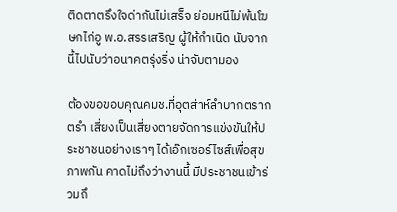ติดตาตรึงใจด่ากันไม่เสร็จ ย่อมหนีไม่พ้นโฆษกไก่อู พ.อ.สรรเสริญ ผู้ให้กำเนิด นับจากนี้ไปนับว่าอนาคตรุ่งริ่ง น่าจับตามอง

ต้องขอขอบคุณคมช.ที่อุตส่าห์ลำบากตรากตรำ เสี่ยงเป็นเสี่ยงตายจัดการแข่งขันให้ประชาชนอย่างเราๆ ได้เอ๊กเซอร์ไซส์เพื่อสุขภาพกัน คาดไม่ถึงว่างานนี้ มีประชาชนเข้าร่วมถึ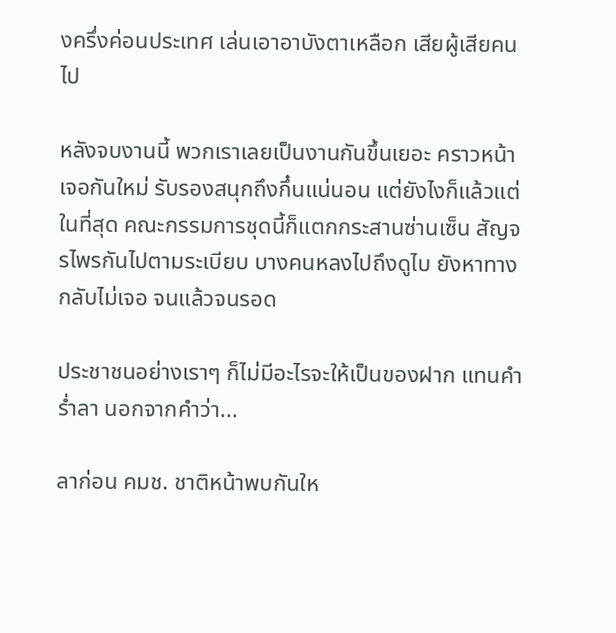งครึ่งค่อนประเทศ เล่นเอาอาบังตาเหลือก เสียผู้เสียคนไป

หลังจบงานนี้ พวกเราเลยเป็นงานกันขึ้นเยอะ คราวหน้าเจอกันใหม่ รับรองสนุกถึงกึ๋นแน่นอน แต่ยังไงก็แล้วแต่ ในที่สุด คณะกรรมการชุดนี้ก็แตกกระสานซ่านเซ็น สัญจรไพรกันไปตามระเบียบ บางคนหลงไปถึงดูไบ ยังหาทางกลับไม่เจอ จนแล้วจนรอด

ประชาชนอย่างเราๆ ก็ไม่มีอะไรจะให้เป็นของฝาก แทนคำร่ำลา นอกจากคำว่า...

ลาก่อน คมช. ชาติหน้าพบกันให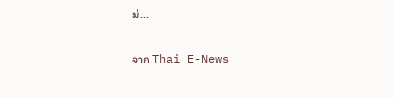ม่...

จาก Thai E-News